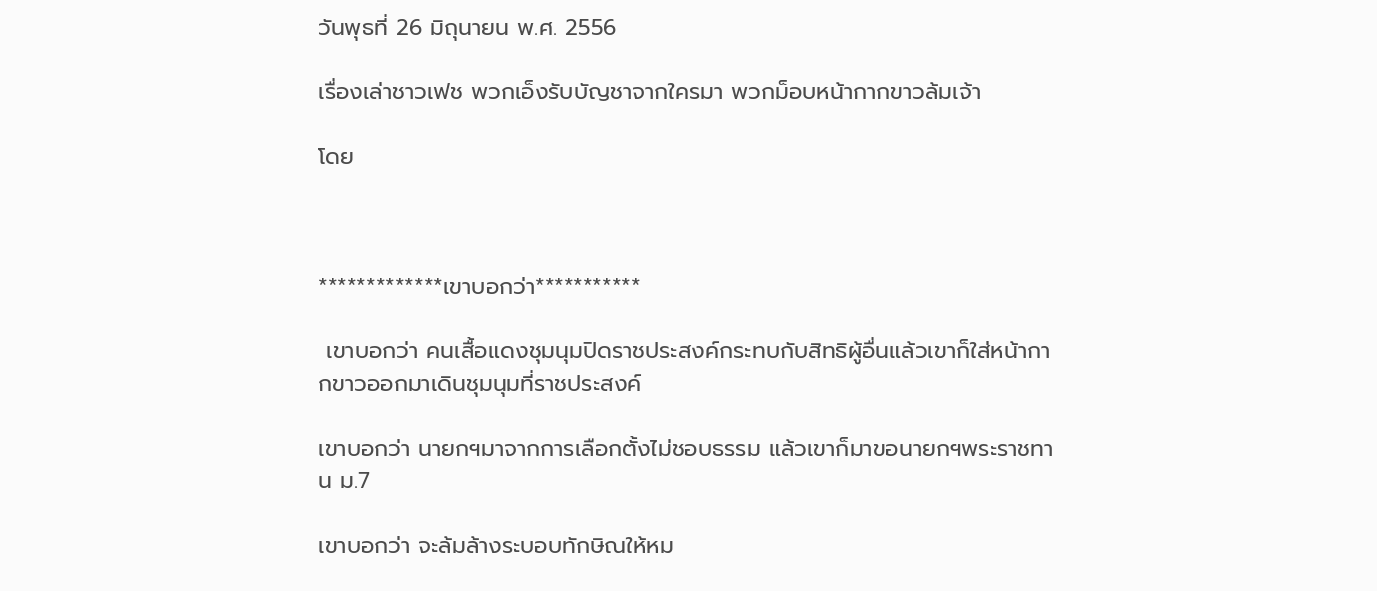วันพุธที่ 26 มิถุนายน พ.ศ. 2556

เรื่องเล่าชาวเฟช พวกเอ็งรับบัญชาจากใครมา พวกม็อบหน้ากากขาวล้มเจ้า

โดย



*************เขาบอกว่า***********

 เขาบอกว่า คนเสื้อแดงชุมนุมปิดราชประสงค์กระทบกับสิทธิผู้อื่นแล้วเขาก็ใส่หน้ากากขาวออกมาเดินชุมนุมที่ราชประสงค์

เขาบอกว่า นายกฯมาจากการเลือกตั้งไม่ชอบธรรม แล้วเขาก็มาขอนายกฯพระราชทาน ม.7

เขาบอกว่า จะล้มล้างระบอบทักษิณให้หม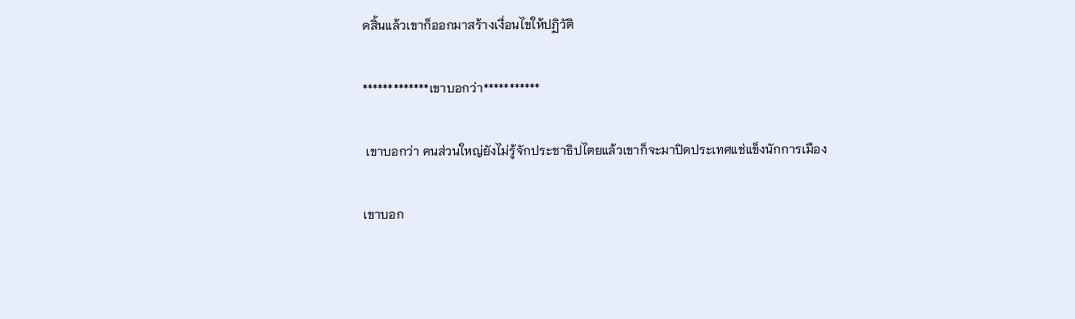ดสิ้นแล้วเขาก็ออกมาสร้างเงื่อนไขให้ปฏิวัติ

*************เขาบอกว่า***********

 เขาบอกว่า คนส่วนใหญ่ยังไม่รู้จักประชาธิปไตยแล้วเขาก็จะมาปิดประเทศแช่แข็งนักการเมือง

เขาบอก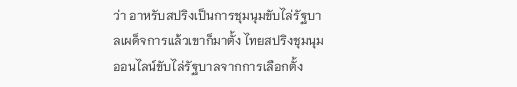ว่า อาหรับสปริงเป็นการชุมนุมขับไล่รัฐบาลเผด็จการแล้วเขาก็มาตั้ง ไทยสปริงชุมนุมออนไลน์ขับไล่รัฐบาลจากการเลือกตั้ง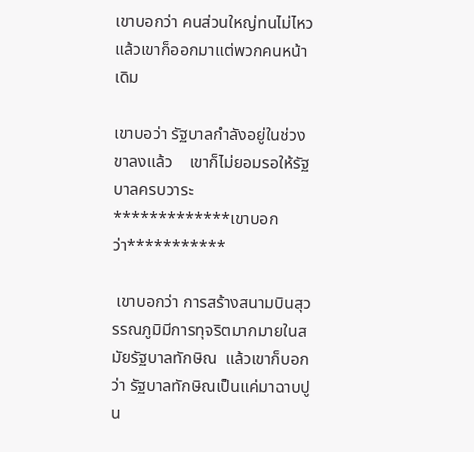เขาบอกว่า คนส่วนใหญ่ทนไม่ไหว แล้วเขาก็ออกมาแต่พวกคนหน้าเดิม

เขาบอว่า รัฐบาลกำลังอยู่ในช่วงขาลงแล้ว    เขาก็ไม่ยอมรอให้รัฐบาลครบวาระ
*************เขาบอกว่า***********

 เขาบอกว่า การสร้างสนามบินสุวรรณภูมิมีการทุจริตมากมายในสมัยรัฐบาลทักษิณ  แล้วเขาก็บอกว่า รัฐบาลทักษิณเป็นแค่มาฉาบปูน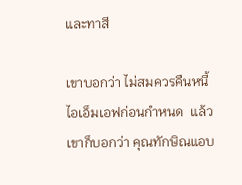และทาสี

เขาบอกว่า ไม่สมควรคืนหนี้ไอเอ็มเอฟก่อนกำหนด  แล้วเขาก็บอกว่า คุณทักษิณแอบ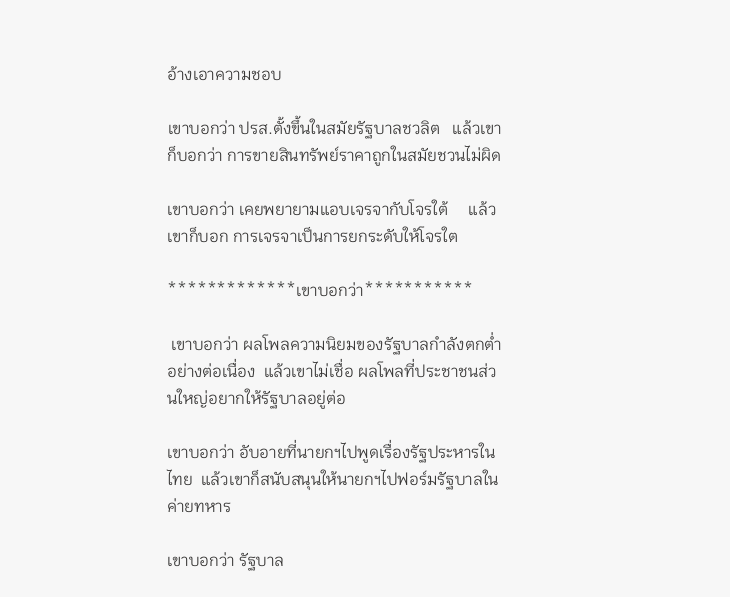อ้างเอาความชอบ

เขาบอกว่า ปรส.ตั้งขึ้นในสมัยรัฐบาลชวลิต   แล้วเขาก็บอกว่า การขายสินทรัพย์ราคาถูกในสมัยชวนไม่ผิด

เขาบอกว่า เคยพยายามแอบเจรจากับโจรใต้     แล้วเขาก็บอก การเจรจาเป็นการยกระดับให้โจรใต

*************เขาบอกว่า***********

 เขาบอกว่า ผลโพลความนิยมของรัฐบาลกำลังตกต่ำอย่างต่อเนื่อง  แล้วเขาไม่เชื่อ ผลโพลที่ประชาชนส่วนใหญ่อยากให้รัฐบาลอยู่ต่อ

เขาบอกว่า อับอายที่นายกฯไปพูดเรื่องรัฐประหารในไทย  แล้วเขาก็สนับสนุนให้นายกฯไปฟอร์มรัฐบาลในค่ายทหาร

เขาบอกว่า รัฐบาล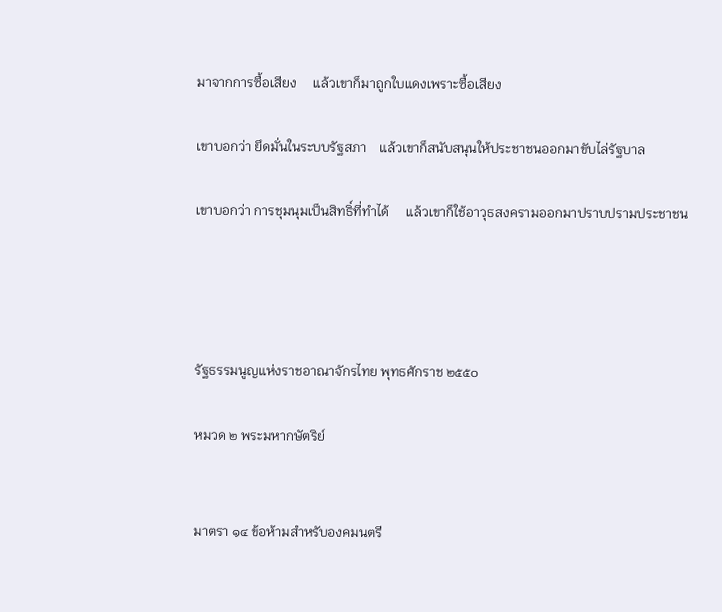มาจากการซื้อเสียง     แล้วเขาก็มาถูกใบแดงเพราะซื้อเสียง

เขาบอกว่า ยึดมั่นในระบบรัฐสภา    แล้วเขาก็สนับสนุนให้ประชาชนออกมาขับไล่รัฐบาล

เขาบอกว่า การชุมนุมเป็นสิทธิ์ที่ทำได้     แล้วเขาก็ใช้อาวุธสงครามออกมาปราบปรามประชาชน




รัฐธรรมนูญแห่งราชอาณาจักรไทย พุทธศักราช ๒๕๕๐

หมวด ๒ พระมหากษัตริย์


มาตรา ๑๔ ข้อห้ามสำหรับองคมนตรี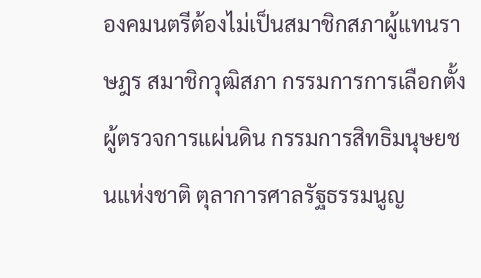องคมนตรีต้องไม่เป็นสมาชิกสภาผู้แทนราษฎร สมาชิกวุฒิสภา กรรมการการเลือกตั้ง ผู้ตรวจการแผ่นดิน กรรมการสิทธิมนุษยชนแห่งชาติ ตุลาการศาลรัฐธรรมนูญ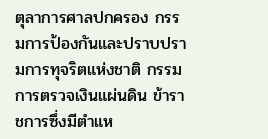ตุลาการศาลปกครอง กรรมการป้องกันและปราบปรามการทุจริตแห่งชาติ กรรมการตรวจเงินแผ่นดิน ข้าราชการซึ่งมีตำแห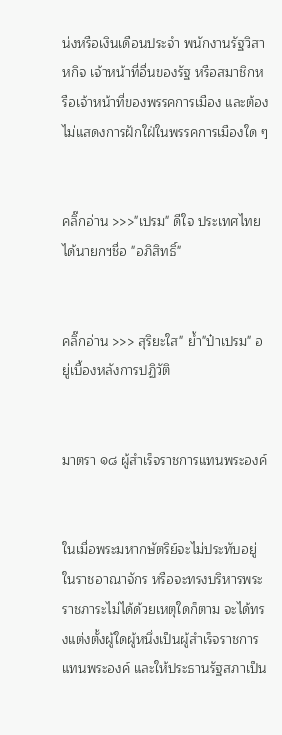น่งหรือเงินเดือนประจำ พนักงานรัฐวิสาหกิจ เจ้าหน้าที่อื่นของรัฐ หรือสมาชิกหรือเจ้าหน้าที่ของพรรคการเมือง และต้องไม่แสดงการฝักใฝ่ในพรรคการเมืองใด ๆ


คลิ๊กอ่าน >>>"เปรม" ดีใจ ประเทศไทยได้นายกฯชื่อ "อภิสิทธิ์"


คลิ๊กอ่าน >>> สุริยะใส" ย้ำ"ป๋าเปรม" อยู่เบื้องหลังการปฏิวัติ


มาตรา ๑๘ ผู้สำเร็จราชการแทนพระองค์


ในเมื่อพระมหากษัตริย์จะไม่ประทับอยู่ในราชอาณาจักร หรือจะทรงบริหารพระราชภาระไม่ได้ด้วยเหตุใดก็ตาม จะได้ทรงแต่งตั้งผู้ใดผู้หนึ่งเป็นผู้สำเร็จราชการแทนพระองค์ และให้ประธานรัฐสภาเป็น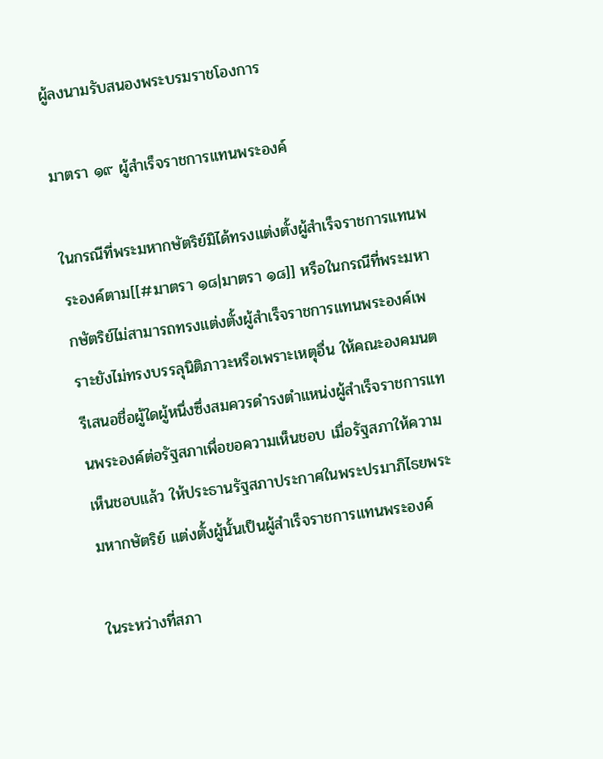ผู้ลงนามรับสนองพระบรมราชโองการ

มาตรา ๑๙ ผู้สำเร็จราชการแทนพระองค์

ในกรณีที่พระมหากษัตริย์มิได้ทรงแต่งตั้งผู้สำเร็จราชการแทนพระองค์ตาม[[#มาตรา ๑๘|มาตรา ๑๘]] หรือในกรณีที่พระมหากษัตริย์ไม่สามารถทรงแต่งตั้งผู้สำเร็จราชการแทนพระองค์เพราะยังไม่ทรงบรรลุนิติภาวะหรือเพราะเหตุอื่น ให้คณะองคมนตรีเสนอชื่อผู้ใดผู้หนึ่งซึ่งสมควรดำรงตำแหน่งผู้สำเร็จราชการแทนพระองค์ต่อรัฐสภาเพื่อขอความเห็นชอบ เมื่อรัฐสภาให้ความเห็นชอบแล้ว ให้ประธานรัฐสภาประกาศในพระปรมาภิไธยพระมหากษัตริย์ แต่งตั้งผู้นั้นเป็นผู้สำเร็จราชการแทนพระองค์

ในระหว่างที่สภา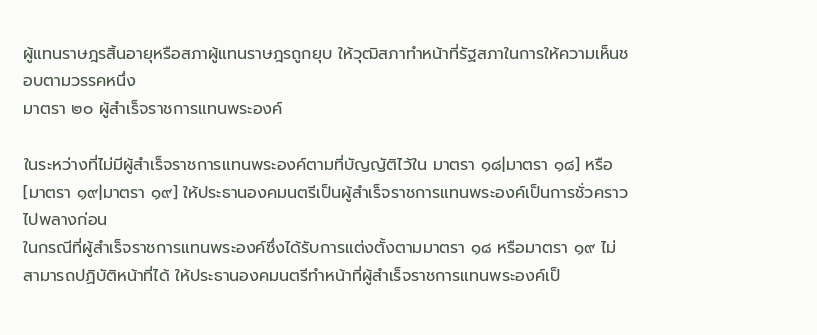ผู้แทนราษฎรสิ้นอายุหรือสภาผู้แทนราษฎรถูกยุบ ให้วุฒิสภาทำหน้าที่รัฐสภาในการให้ความเห็นชอบตามวรรคหนึ่ง
มาตรา ๒๐ ผู้สำเร็จราชการแทนพระองค์

ในระหว่างที่ไม่มีผู้สำเร็จราชการแทนพระองค์ตามที่บัญญัติไว้ใน มาตรา ๑๘|มาตรา ๑๘] หรือ [มาตรา ๑๙|มาตรา ๑๙] ให้ประธานองคมนตรีเป็นผู้สำเร็จราชการแทนพระองค์เป็นการชั่วคราวไปพลางก่อน
ในกรณีที่ผู้สำเร็จราชการแทนพระองค์ซึ่งได้รับการแต่งตั้งตามมาตรา ๑๘ หรือมาตรา ๑๙ ไม่สามารถปฏิบัติหน้าที่ได้ ให้ประธานองคมนตรีทำหน้าที่ผู้สำเร็จราชการแทนพระองค์เป็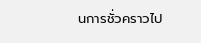นการชั่วคราวไป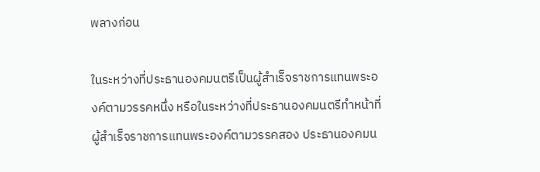พลางก่อน

ในระหว่างที่ประธานองคมนตรีเป็นผู้สำเร็จราชการแทนพระองค์ตามวรรคหนึ่ง หรือในระหว่างที่ประธานองคมนตรีทำหน้าที่ผู้สำเร็จราชการแทนพระองค์ตามวรรคสอง ประธานองคมน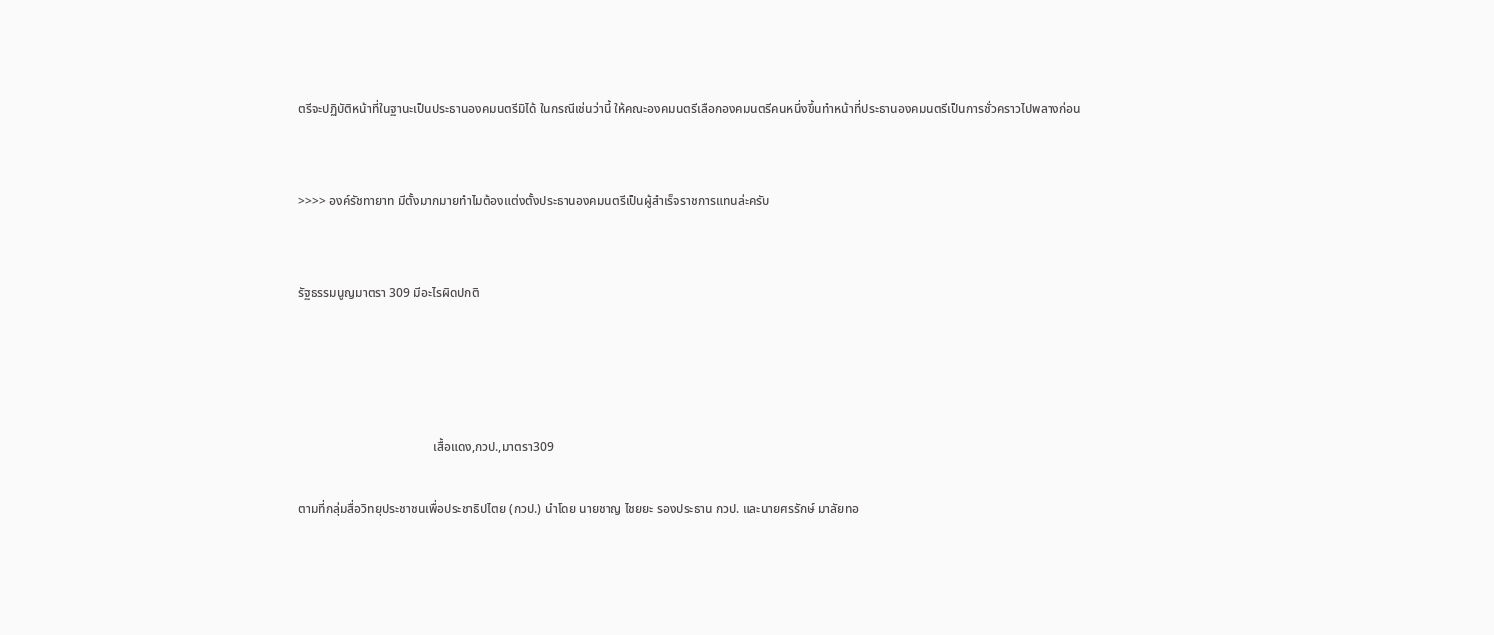ตรีจะปฏิบัติหน้าที่ในฐานะเป็นประธานองคมนตรีมิได้ ในกรณีเช่นว่านี้ ให้คณะองคมนตรีเลือกองคมนตรีคนหนึ่งขึ้นทำหน้าที่ประธานองคมนตรีเป็นการชั่วคราวไปพลางก่อน


>>>> องค์รัชทายาท มีตั้งมากมายทำไมต้องแต่งตั้งประธานองคมนตรีเป็นผู้สำเร็จราชการแทนล่ะครับ


รัฐธรรมนูญมาตรา 309 มีอะไรผิดปกติ




                                           เสื้อแดง,กวป.,มาตรา309

ตามที่กลุ่มสื่อวิทยุประชาชนเพื่อประชาธิปไตย (กวป.) นำโดย นายชาญ ไชยยะ รองประธาน กวป. และนายศรรักษ์ มาลัยทอ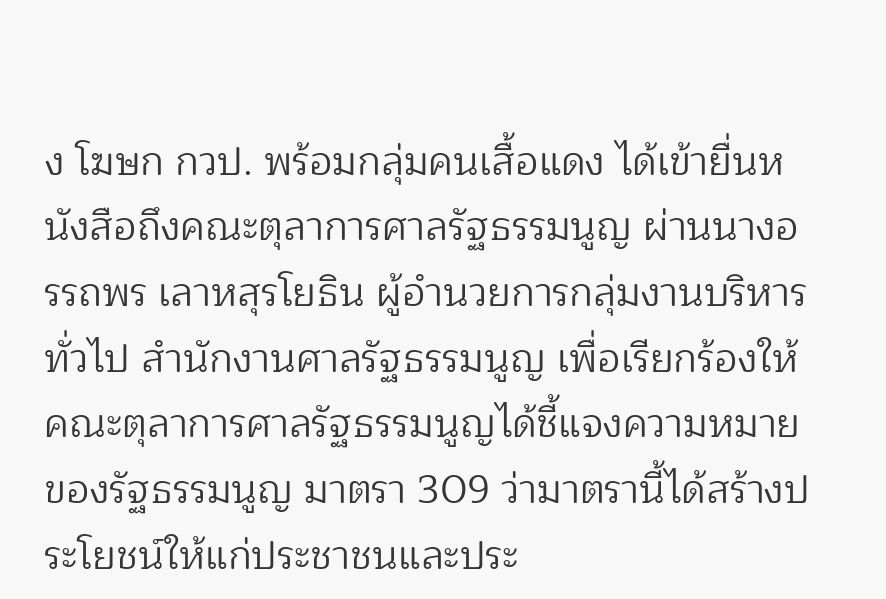ง โฆษก กวป. พร้อมกลุ่มคนเสื้อแดง ได้เข้ายื่นหนังสือถึงคณะตุลาการศาลรัฐธรรมนูญ ผ่านนางอรรถพร เลาหสุรโยธิน ผู้อำนวยการกลุ่มงานบริหารทั่วไป สำนักงานศาลรัฐธรรมนูญ เพื่อเรียกร้องให้คณะตุลาการศาลรัฐธรรมนูญได้ชี้แจงความหมายของรัฐธรรมนูญ มาตรา 309 ว่ามาตรานี้ได้สร้างประโยชน์ให้แก่ประชาชนและประ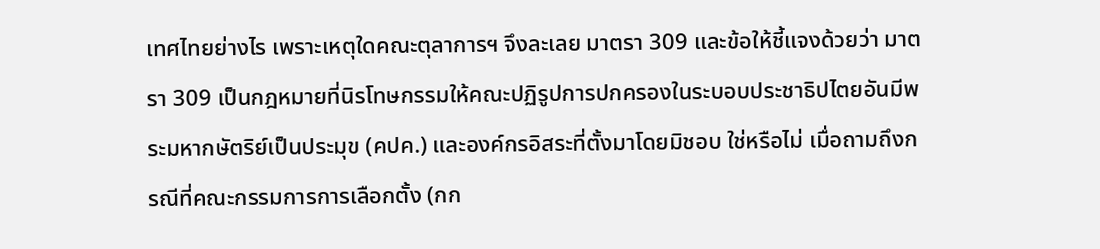เทศไทยย่างไร เพราะเหตุใดคณะตุลาการฯ จึงละเลย มาตรา 309 และข้อให้ชี้แจงด้วยว่า มาตรา 309 เป็นกฎหมายที่นิรโทษกรรมให้คณะปฏิรูปการปกครองในระบอบประชาธิปไตยอันมีพระมหากษัตริย์เป็นประมุข (คปค.) และองค์กรอิสระที่ตั้งมาโดยมิชอบ ใช่หรือไม่ เมื่อถามถึงกรณีที่คณะกรรมการการเลือกตั้ง (กก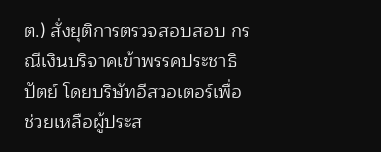ต.) สั่งยุติการตรวจสอบสอบ กรณีเงินบริจาคเข้าพรรคประชาธิปัตย์ โดยบริษัทอีสวอเตอร์เพื่อช่วยเหลือผู้ประส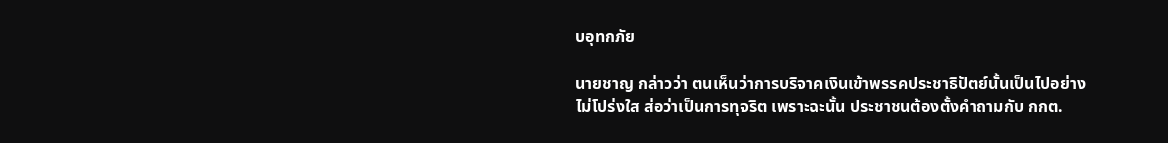บอุทกภัย

นายชาญ กล่าวว่า ตนเห็นว่าการบริจาคเงินเข้าพรรคประชาธิปัตย์นั้นเป็นไปอย่างไม่โปร่งใส ส่อว่าเป็นการทุจริต เพราะฉะนั้น ประชาชนต้องตั้งคำถามกับ กกต.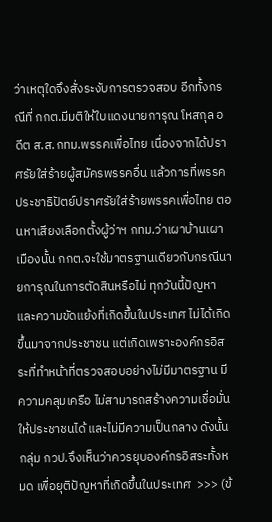ว่าเหตุใดจึงสั่งระงับการตรวจสอบ อีกทั้งกรณีที่ กกต.มีมติให้ใบแดงนายการุณ โหสกุล อดีต ส.ส.กทม.พรรคเพื่อไทย เนื่องจากได้ปราศรัยใส่ร้ายผู้สมัครพรรคอื่น แล้วการที่พรรคประชาธิปัตย์ปราศรัยใส่ร้ายพรรคเพื่อไทย ตอนหาเสียงเลือกตั้งผู้ว่าฯ กทม.ว่าเผาบ้านเผาเมืองนั้น กกต.จะใช้มาตรฐานเดียวกับกรณีนายการุณในการตัดสินหรือไม่ ทุกวันนี้ปัญหาและความขัดแย้งที่เกิดขึ้นในประเทศ ไม่ได้เกิดขึ้นมาจากประชาชน แต่เกิดเพราะองค์กรอิสระที่ทำหน้าที่ตรวจสอบอย่างไม่มีมาตรฐาน มีความคลุมเครือ ไม่สามารถสร้างความเชื่อมั่นให้ประชาชนได้ และไม่มีความเป็นกลาง ดังนั้น กลุ่ม กวป.จึงเห็นว่าควรยุบองค์กรอิสระทั้งหมด เพื่อยุติปัญหาที่เกิดขึ้นในประเทศ  >>> (ข้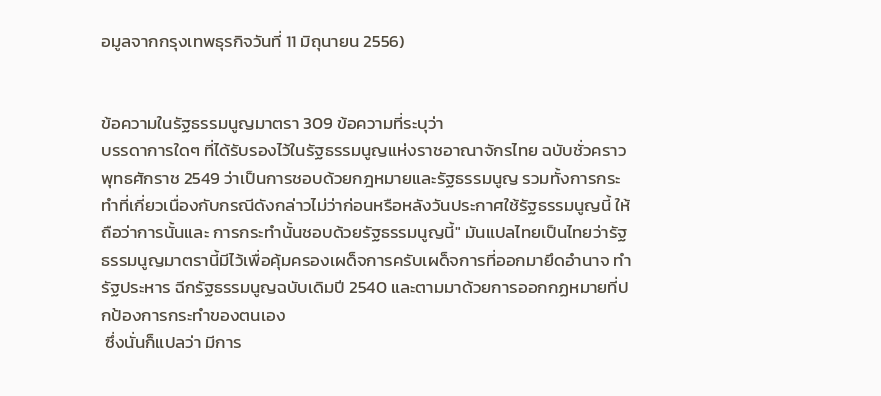อมูลจากกรุงเทพธุรกิจวันที่ 11 มิถุนายน 2556)


ข้อความในรัฐธรรมนูญมาตรา 309 ข้อความที่ระบุว่า
บรรดาการใดๆ ที่ได้รับรองไว้ในรัฐธรรมนูญแห่งราชอาณาจักรไทย ฉบับชั่วคราว พุทธศักราช 2549 ว่าเป็นการชอบด้วยกฎหมายและรัฐธรรมนูญ รวมทั้งการกระทำที่เกี่ยวเนื่องกับกรณีดังกล่าวไม่ว่าก่อนหรือหลังวันประกาศใช้รัฐธรรมนูญนี้ ให้ถือว่าการนั้นและ การกระทำนั้นชอบด้วยรัฐธรรมนูญนี้" มันแปลไทยเป็นไทยว่ารัฐธรรมนูญมาตรานี้มีไว้เพื่อคุ้มครองเผด็จการครับเผด็จการที่ออกมายึดอำนาจ ทำรัฐประหาร ฉีกรัฐธรรมนูญฉบับเดิมปี 2540 และตามมาด้วยการออกกฏหมายที่ปกป้องการกระทำของตนเอง
 ซึ่งนั่นก็แปลว่า มีการ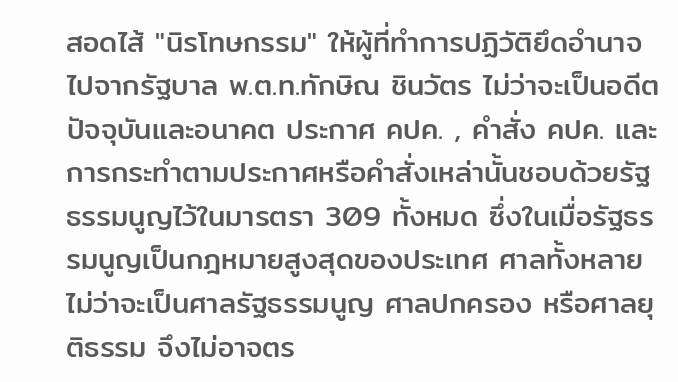สอดไส้ "นิรโทษกรรม" ให้ผู้ที่ทำการปฏิวัติยึดอำนาจไปจากรัฐบาล พ.ต.ท.ทักษิณ ชินวัตร ไม่ว่าจะเป็นอดีต ปัจจุบันและอนาคต ประกาศ คปค. , คำสั่ง คปค. และการกระทำตามประกาศหรือคำสั่งเหล่านั้นชอบด้วยรัฐธรรมนูญไว้ในมารตรา 309 ทั้งหมด ซึ่งในเมื่อรัฐธรรมนูญเป็นกฎหมายสูงสุดของประเทศ ศาลทั้งหลายไม่ว่าจะเป็นศาลรัฐธรรมนูญ ศาลปกครอง หรือศาลยุติธรรม จึงไม่อาจตร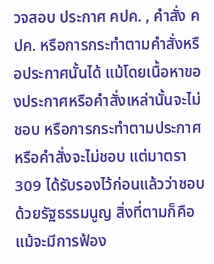วจสอบ ประกาศ คปค. , คำสั่ง คปค. หรือการกระทำตามคำสั่งหรือประกาศนั้นได้ แม้โดยเนื้อหาของประกาศหรือคำสั่งเหล่านั้นจะไม่ชอบ หรือการกระทำตามประกาศหรือคำสั่งจะไม่ชอบ แต่มาตรา 309 ได้รับรองไว้ก่อนแล้วว่าชอบด้วยรัฐธรรมนูญ สิ่งที่ตามก็คือ แม้จะมีการฟ้อง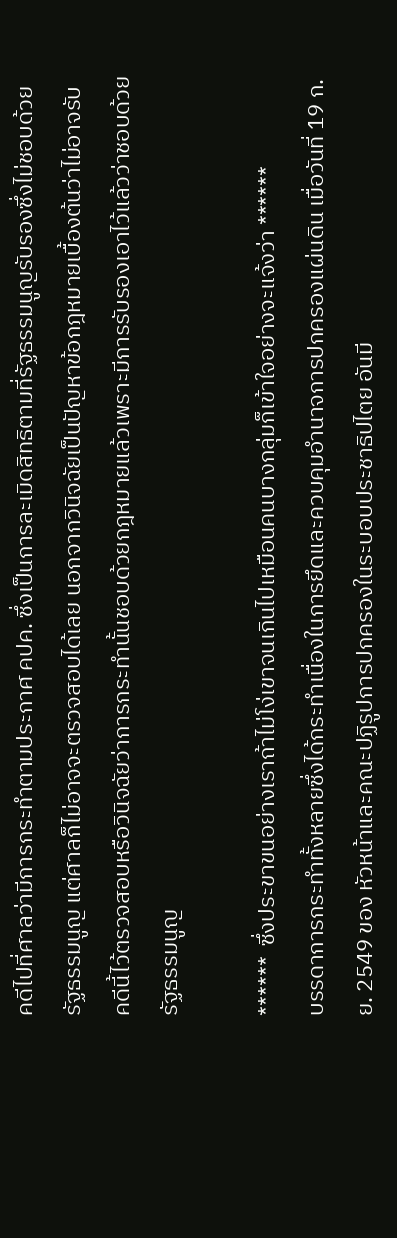คดีไปที่ศาลว่ามีการกระทำตามประกาศ คปค. ซึ่งเป็นการละเมิดสิทธิตามที่รัฐธรรมนูญรับรองซึ่งไม่ชอบด้วยรัฐธรรมนูญ แต่ศาลก็ไม่อาจจะตรวจสอบได้เลย นอกจากวินิจฉัยเป็นปัญหาข้อกฎหมายเบื้องต้นว่าไม่อาจรับคดีนี้ไว้ตรวจสอบหรือวินิจฉัยว่าการกระทำนั้นชอบด้วยกฎหมายแล้วเพราะมีการรับรองเอาไว้แล้วว่าชอบด้วยรัฐธรรมนูญ

******  ซึ่งประขาขนอย่างเราถ้าไม่โง่เขาจนเกินไปเหมือนคนบางกลุ่มก็เข้าใจอย่างจะแจ้งว่า ******
บรรดาการกระทำทั้งหลายซึ่งได้กระทำเนื่องในการยึดและควบคุมอำนาจการปกครองแผ่นดิน เมื่อวันที่ 19 ก.ย. 2549 ของ หัวหน้าและคณะปฏิรูปการปกครองในระบอบประชาธิปไตย อันมี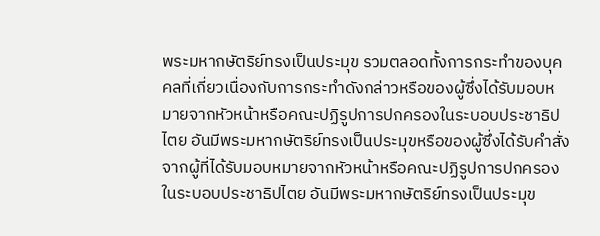พระมหากษัตริย์ทรงเป็นประมุข รวมตลอดทั้งการกระทำของบุคคลที่เกี่ยวเนื่องกับการกระทำดังกล่าวหรือของผู้ซึ่งได้รับมอบหมายจากหัวหน้าหรือคณะปฏิรูปการปกครองในระบอบประชาธิปไตย อันมีพระมหากษัตริย์ทรงเป็นประมุขหรือของผู้ซึ่งได้รับคำสั่งจากผู้ที่ได้รับมอบหมายจากหัวหน้าหรือคณะปฏิรูปการปกครองในระบอบประชาธิปไตย อันมีพระมหากษัตริย์ทรงเป็นประมุข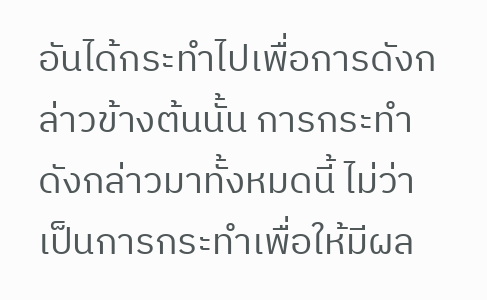อันได้กระทำไปเพื่อการดังกล่าวข้างต้นนั้น การกระทำดังกล่าวมาทั้งหมดนี้ ไม่ว่าเป็นการกระทำเพื่อให้มีผล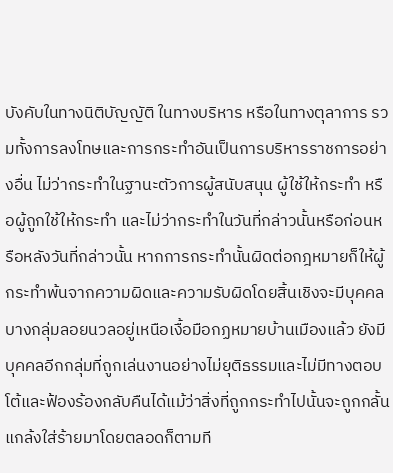บังคับในทางนิติบัญญัติ ในทางบริหาร หรือในทางตุลาการ รวมทั้งการลงโทษและการกระทำอันเป็นการบริหารราชการอย่างอื่น ไม่ว่ากระทำในฐานะตัวการผู้สนับสนุน ผู้ใช้ให้กระทำ หรือผู้ถูกใช้ให้กระทำ และไม่ว่ากระทำในวันที่กล่าวนั้นหรือก่อนหรือหลังวันที่กล่าวนั้น หากการกระทำนั้นผิดต่อกฎหมายก็ให้ผู้กระทำพ้นจากความผิดและความรับผิดโดยสิ้นเชิงจะมีบุคคลบางกลุ่มลอยนวลอยู่เหนือเงื้อมือกฏหมายบ้านเมืองแล้ว ยังมีบุคคลอีกกลุ่มที่ถูกเล่นงานอย่างไม่ยุติธรรมและไม่มีทางตอบโต้และฟ้องร้องกลับคืนได้แม้ว่าสิ่งที่ถูกกระทำไปนั้นจะถูกกลั้นแกล้งใส่ร้ายมาโดยตลอดก็ตามที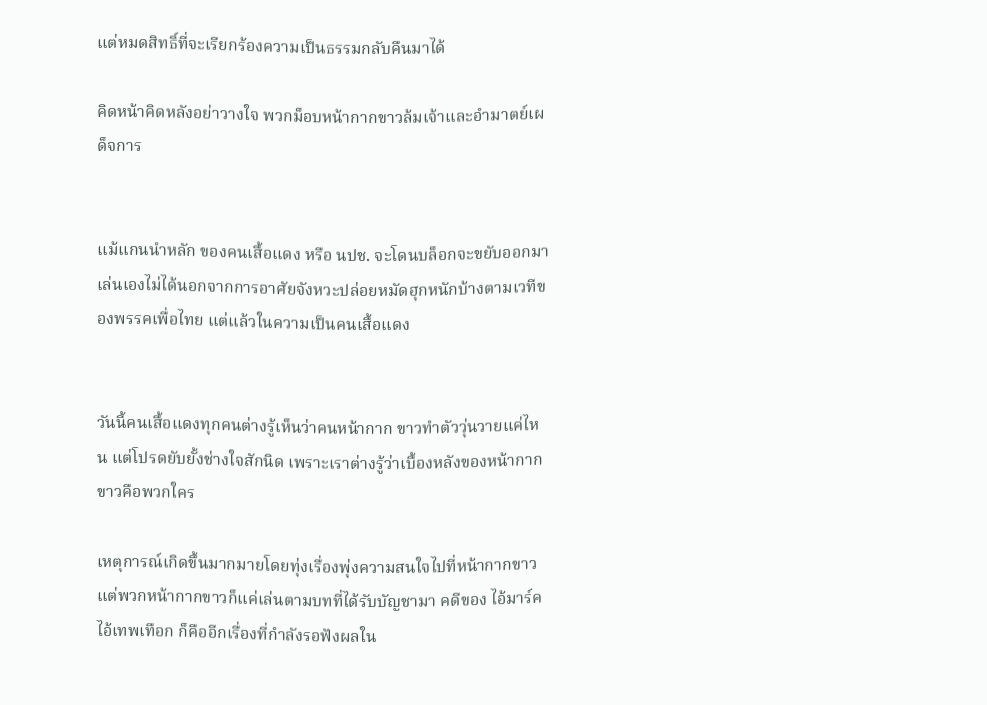แต่หมดสิทธิ์ที่จะเรียกร้องความเป็นธรรมกลับคืนมาได้

คิดหน้าคิดหลังอย่าวางใจ พวกม็อบหน้ากากขาวล้มเจ้าและอำมาตย์เผด็จการ


แม้แกนนำหลัก ของคนเสื้อแดง หรือ นปช. จะโดนบล็อกจะขยับออกมาเล่นเองไม่ได้นอกจากการอาศัยจังหวะปล่อยหมัดฮุกหนักบ้างตามเวทีของพรรคเพื่อไทย แต่แล้วในความเป็นคนเสื้อแดง


วันนี้คนเสื้อแดงทุกคนต่างรู้เห็นว่าคนหน้ากาก ขาวทำตัววุ่นวายแค่ไหน แต่โปรดยับยั้งช่างใจสักนิด เพราะเราต่างรู้ว่าเบื้องหลังของหน้ากากขาวคือพวกใคร

เหตุการณ์เกิดขึ้นมากมายโดยทุ่งเรื่องพุ่งความสนใจไปที่หน้ากากขาว แต่พวกหน้ากากขาวก็แค่เล่นตามบทที่ได้รับบัญชามา คดีของ ไอ้มาร์ค ไอ้เทพเทือก ก็คืออีกเรื่องที่กำลังรอฟังผลใน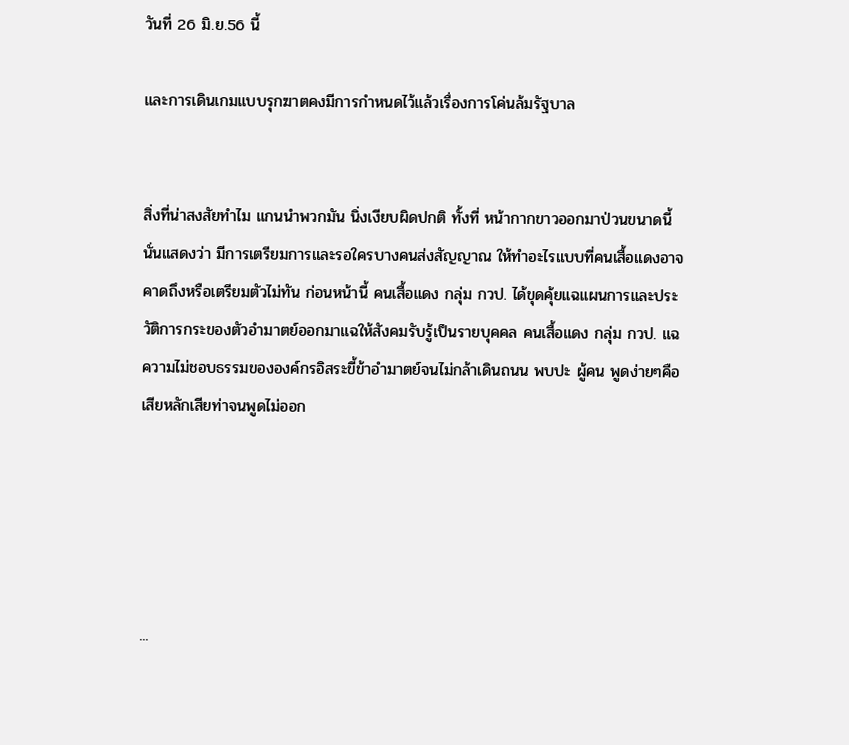วันที่ 26 มิ.ย.56 นี้

และการเดินเกมแบบรุกฆาตคงมีการกำหนดไว้แล้วเรื่องการโค่นล้มรัฐบาล


สิ่งที่น่าสงสัยทำไม แกนนำพวกมัน นิ่งเงียบผิดปกติ ทั้งที่ หน้ากากขาวออกมาป่วนขนาดนี้ นั่นแสดงว่า มีการเตรียมการและรอใครบางคนส่งสัญญาณ ให้ทำอะไรแบบที่คนเสื้อแดงอาจคาดถึงหรือเตรียมตัวไม่ทัน ก่อนหน้านี้ คนเสื้อแดง กลุ่ม กวป. ได้ขุดคุ้ยแฉแผนการและประวัติการกระของตัวอำมาตย์ออกมาแฉให้สังคมรับรู้เป็นรายบุคคล คนเสื้อแดง กลุ่ม กวป. แฉความไม่ชอบธรรมขององค์กรอิสระขี้ข้าอำมาตย์จนไม่กล้าเดินถนน พบปะ ผู้คน พูดง่ายๆคือเสียหลักเสียท่าจนพูดไม่ออก





...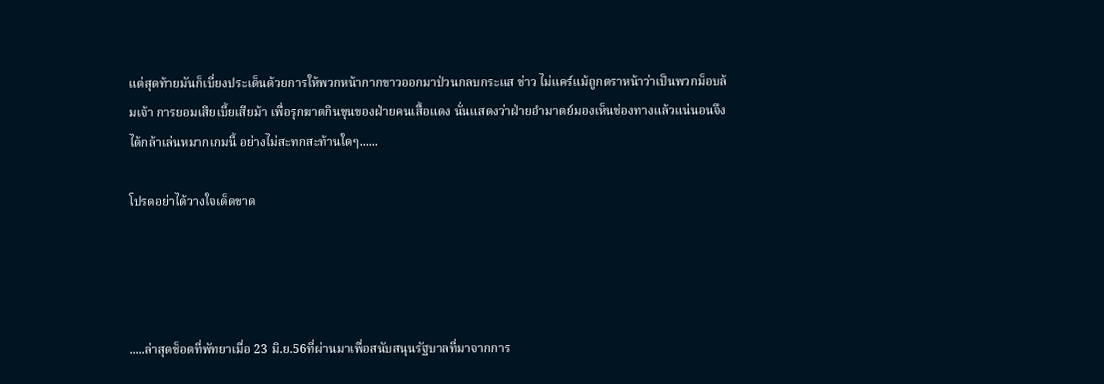แต่สุดท้ายมันก็เบี่ยงประเด็นด้วยการให้พวกหน้ากากขาวออกมาป่วนกลบกระแส ข่าว ไม่แคร์แม้ถูกตราหน้าว่าเป็นพวกม็อบล้มเจ้า การยอมเสียเบี้ยเสียม้า เพื่อรุกฆาตกินขุนของฝ่ายคนเสื้อแดง นั่นแสดงว่าฝ่ายอำมาตย์มองเห็นช่องทางแล้วแน่นอนจึงได้กล้าเล่นหมากเกมนี้ อย่างไม่สะทกสะท้านใดๆ......

โปรดอย่าได้วางใจเด็ดขาด




.....ล่าสุดช็อตที่พัทยาเมื่อ 23 มิ.ย.56ที่ผ่านมาเพื่อสนับสนุนรัฐบาลที่มาจากการ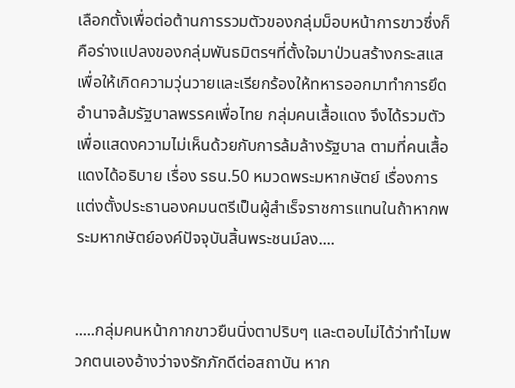เลือกตั้งเพื่อต่อต้านการรวมตัวของกลุ่มม็อบหน้าการขาวซึ่งก็คือร่างแปลงของกลุ่มพันธมิตรฯที่ตั้งใจมาป่วนสร้างกระสแสเพื่อให้เกิดความวุ่นวายและเรียกร้องให้ทหารออกมาทำการยึดอำนาจล้มรัฐบาลพรรคเพื่อไทย กลุ่มคนเสื้อแดง จึงได้รวมตัวเพื่อแสดงความไม่เห็นด้วยกับการล้มล้างรัฐบาล ตามที่คนเสื้อแดงได้อธิบาย เรื่อง รธน.50 หมวดพระมหากษัตย์ เรื่องการแต่งตั้งประธานองคมนตรีเป็นผู้สำเร็จราชการแทนในถ้าหากพระมหากษัตย์องค์ปัจจุบันสิ้นพระชนม์ลง....


.....กลุ่มคนหน้ากากขาวยืนนิ่งตาปริบๆ และตอบไม่ได้ว่าทำไมพวกตนเองอ้างว่าจงรักภักดีต่อสถาบัน หาก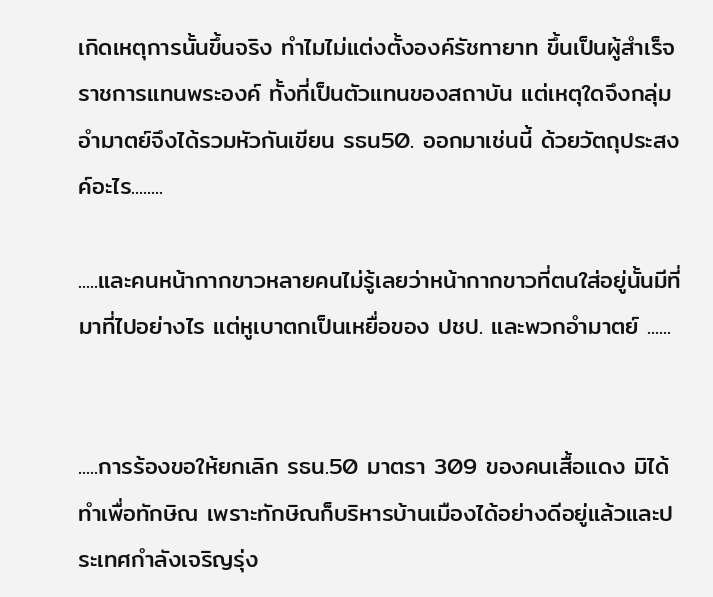เกิดเหตุการนั้นขึ้นจริง ทำไมไม่แต่งตั้งองค์รัชทายาท ขึ้นเป็นผู้สำเร็จราชการแทนพระองค์ ทั้งที่เป็นตัวแทนของสถาบัน แต่เหตุใดจึงกลุ่มอำมาตย์จึงได้รวมหัวกันเขียน รธน50. ออกมาเช่นนี้ ด้วยวัตถุประสงค์อะไร........

.....และคนหน้ากากขาวหลายคนไม่รู้เลยว่าหน้ากากขาวที่ตนใส่อยู่นั้นมีที่ มาที่ไปอย่างไร แต่หูเบาตกเป็นเหยื่อของ ปชป. และพวกอำมาตย์ ......


.....การร้องขอให้ยกเลิก รธน.50 มาตรา 309 ของคนเสื้อแดง มิได้ทำเพื่อทักษิณ เพราะทักษิณก็บริหารบ้านเมืองได้อย่างดีอยู่แล้วและประเทศกำลังเจริญรุ่ง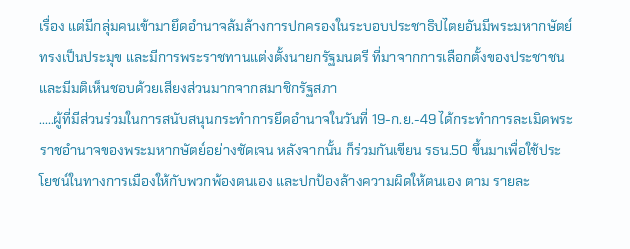เรื่อง แต่มีกลุ่มคนเข้ามายึดอำนาจล้มล้างการปกครองในระบอบประชาธิปไตยอันมีพระมหากษัตย์ทรงเป็นประมุข และมีการพระราชทานแต่งตั้งนายกรัฐมนตรี ที่มาจากการเลือกตั้งของประชาชนและมีมติเห็นชอบด้วยเสียงส่วนมากจากสมาชิกรัฐสภา
.....ผู้ที่มีส่วนร่วมในการสนับสนุนกระทำการยึดอำนาจในวันที่ 19-ก.ย.-49 ได้กระทำการละเมิดพระราชอำนาจของพระมหากษัตย์อย่างชัดเจน หลังจากนั้น ก็ร่วมกันเขียน รธน.50 ขึ้นมาเพื่อใช้ประโยชน์ในทางการเมืองให้กับพวกพ้องตนเอง และปกป้องล้างความผิดให้ตนเอง ตาม รายละ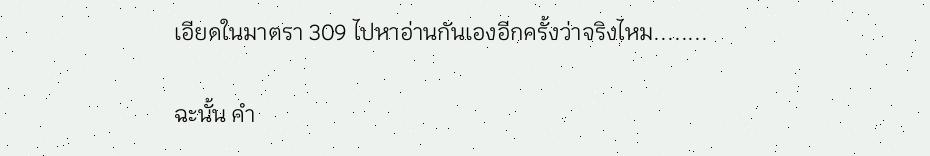เอียดในมาตรา 309 ไปหาอ่านกันเองอีกครั้งว่าจริงไหม........

ฉะนั้น คำ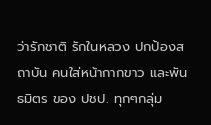ว่ารักชาติ รักในหลวง ปกป้องสถาบัน คนใส่หน้ากากขาว และพันธมิตร ของ ปชป. ทุกๆกลุ่ม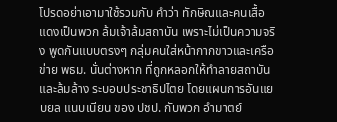โปรดอย่าเอามาใช้รวมกับ คำว่า ทักษิณและคนเสื้อแดงเป็นพวก ล้มเจ้าล้มสถาบัน เพราะไม่เป็นความจริง พูดกันแบบตรงๆ กลุ่มคนใส่หน้ากากขาวและเครือข่าย พธม. นั่นต่างหาก ที่ถูกหลอกให้ทำลายสถาบันและล้มล้าง ระบอบประชาธิปไตย โดยแผนการอันแยบยล แนบเนียน ของ ปชป. กับพวก อำมาตย์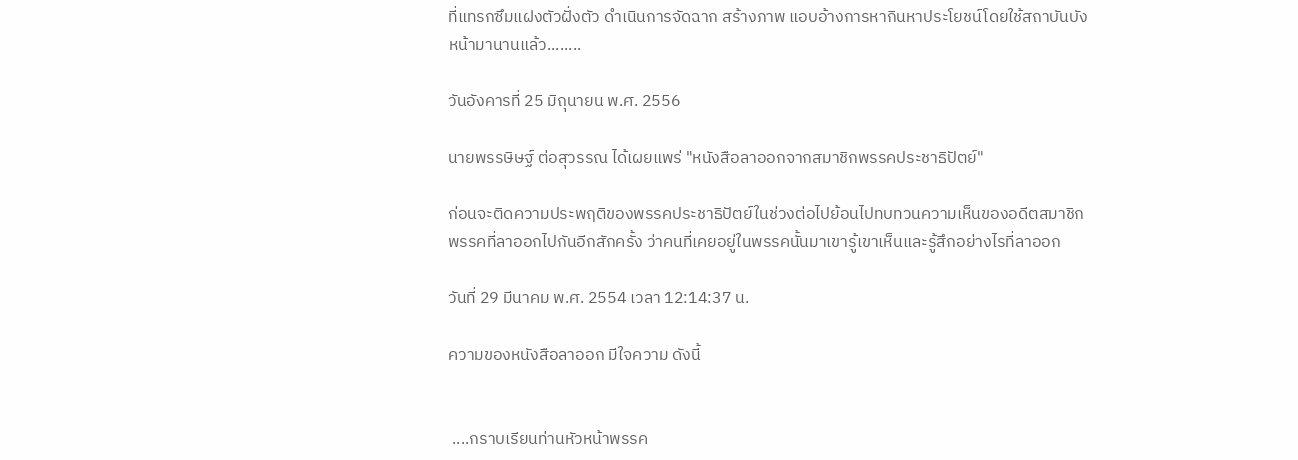ที่แทรกซึมแฝงตัวฝั่งตัว ดำเนินการจัดฉาก สร้างภาพ แอบอ้างการหากินหาประโยชน์โดยใช้สถาบันบังหน้ามานานแล้ว........

วันอังคารที่ 25 มิถุนายน พ.ศ. 2556

นายพรรษิษฐ์ ต่อสุวรรณ ได้เผยแพร่ "หนังสือลาออกจากสมาชิกพรรคประชาธิปัตย์"

ก่อนจะติดความประพฤติของพรรคประชาธิปัตย์ในช่วงต่อไปย้อนไปทบทวนความเห็นของอดีตสมาชิกพรรคที่ลาออกไปกันอีกสักครั้ง ว่าคนที่เคยอยู่ในพรรคนั้นมาเขารู้เขาเห็นและรู้สึกอย่างไรที่ลาออก

วันที่ 29 มีนาคม พ.ศ. 2554 เวลา 12:14:37 น.

ความของหนังสือลาออก มีใจความ ดังนี้


 ....กราบเรียนท่านหัวหน้าพรรค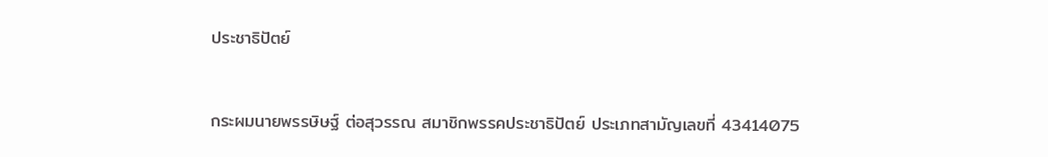ประชาธิปัตย์


กระผมนายพรรษิษฐ์ ต่อสุวรรณ สมาชิกพรรคประชาธิปัตย์ ประเภทสามัญเลขที่ 43414075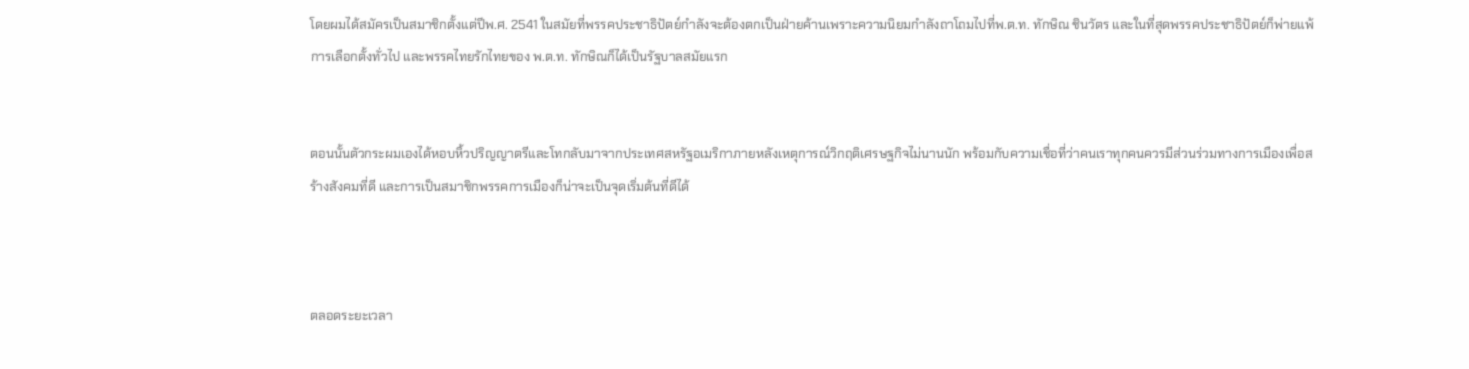โดยผมได้สมัครเป็นสมาชิกตั้งแต่ปีพ.ศ. 2541 ในสมัยที่พรรคประชาธิปัตย์กำลังจะต้องตกเป็นฝ่ายค้านเพราะความนิยมกำลังถาโถมไปที่พ.ต.ท. ทักษิณ ชินวัตร และในที่สุดพรรคประชาธิปัตย์ก็พ่ายแพ้การเลือกตั้งทั่วไป และพรรคไทยรักไทยของ พ.ต.ท. ทักษิณก็ได้เป็นรัฐบาลสมัยแรก


ตอนนั้นตัวกระผมเองได้หอบหิ้วปริญญาตรีและโทกลับมาจากประเทศสหรัฐอเมริกาภายหลังเหตุการณ์วิกฤติเศรษฐกิจไม่นานนัก พร้อมกับความเชื่อที่ว่าคนเราทุกคนควรมีส่วนร่วมทางการเมืองเพื่อสร้างสังคมที่ดี และการเป็นสมาชิกพรรคการเมืองก็น่าจะเป็นจุดเริ่มต้นที่ดีได้



ตลอดระยะเวลา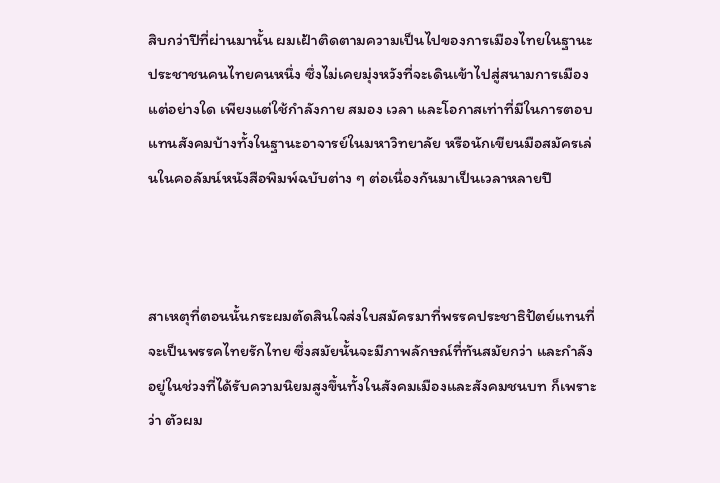สิบกว่าปีที่ผ่านมานั้น ผมเฝ้าติดตามความเป็นไปของการเมืองไทยในฐานะประชาชนคนไทยคนหนึ่ง ซึ่งไม่เคยมุ่งหวังที่จะเดินเข้าไปสู่สนามการเมืองแต่อย่างใด เพียงแต่ใช้กำลังกาย สมอง เวลา และโอกาสเท่าที่มีในการตอบแทนสังคมบ้างทั้งในฐานะอาจารย์ในมหาวิทยาลัย หรือนักเขียนมือสมัครเล่นในคอลัมน์หนังสือพิมพ์ฉบับต่าง ๆ ต่อเนื่องกันมาเป็นเวลาหลายปี



สาเหตุที่ตอนนั้นกระผมตัดสินใจส่งใบสมัครมาที่พรรคประชาธิปัตย์แทนที่จะเป็นพรรคไทยรักไทย ซึ่งสมัยนั้นจะมีภาพลักษณ์ที่ทันสมัยกว่า และกำลังอยู่ในช่วงที่ได้รับความนิยมสูงขึ้นทั้งในสังคมเมืองและสังคมชนบท ก็เพราะว่า ตัวผม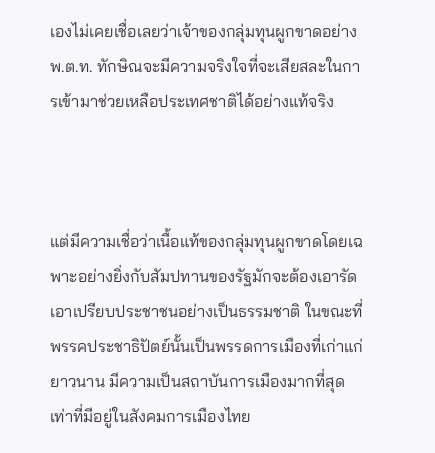เองไม่เคยเชื่อเลยว่าเจ้าของกลุ่มทุนผูกขาดอย่าง พ.ต.ท. ทักษิณจะมีความจริงใจที่จะเสียสละในการเข้ามาช่วยเหลือประเทศชาติได้อย่างแท้จริง



แต่มีความเชื่อว่าเนื้อแท้ของกลุ่มทุนผูกขาดโดยเฉพาะอย่างยิ่งกับสัมปทานของรัฐมักจะต้องเอารัดเอาเปรียบประชาชนอย่างเป็นธรรมชาติ ในขณะที่พรรคประชาธิปัตย์นั้นเป็นพรรดการเมืองที่เก่าแก่ยาวนาน มีความเป็นสถาบันการเมืองมากที่สุดเท่าที่มีอยู่ในสังคมการเมืองไทย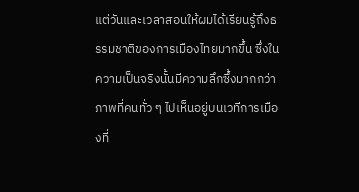แต่วันและเวลาสอนให้ผมได้เรียนรู้ถึงธรรมชาติของการเมืองไทยมากขึ้น ซึ่งในความเป็นจริงนั้นมีความลึกซึ้งมากกว่าภาพที่คนทั่ว ๆ ไปเห็นอยู่บนเวทีการเมืองที่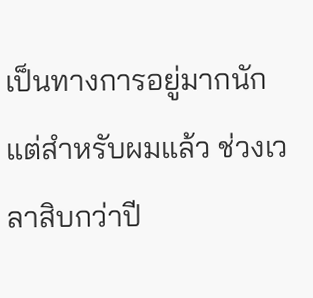เป็นทางการอยู่มากนัก แต่สำหรับผมแล้ว ช่วงเวลาสิบกว่าปี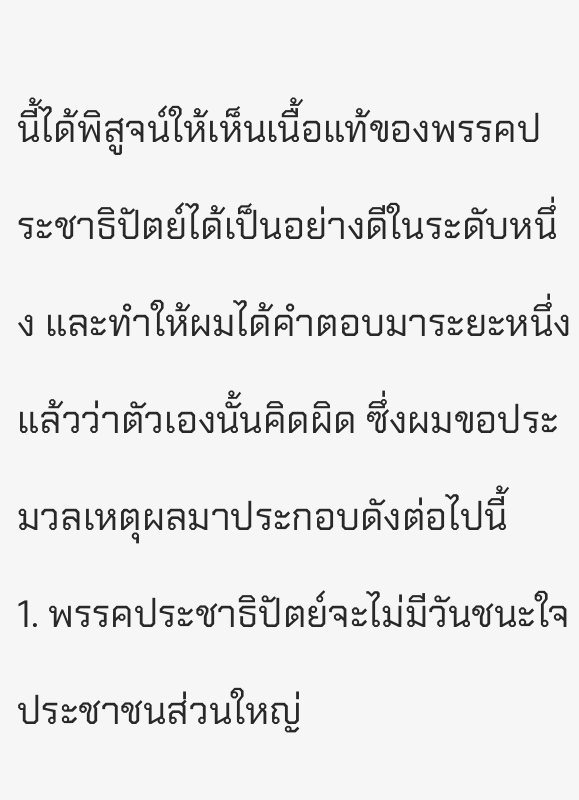นี้ได้พิสูจน์ให้เห็นเนื้อแท้ของพรรคประชาธิปัตย์ได้เป็นอย่างดีในระดับหนึ่ง และทำให้ผมได้คำตอบมาระยะหนึ่งแล้วว่าตัวเองนั้นคิดผิด ซึ่งผมขอประมวลเหตุผลมาประกอบดังต่อไปนี้
1. พรรคประชาธิปัตย์จะไม่มีวันชนะใจประชาชนส่วนใหญ่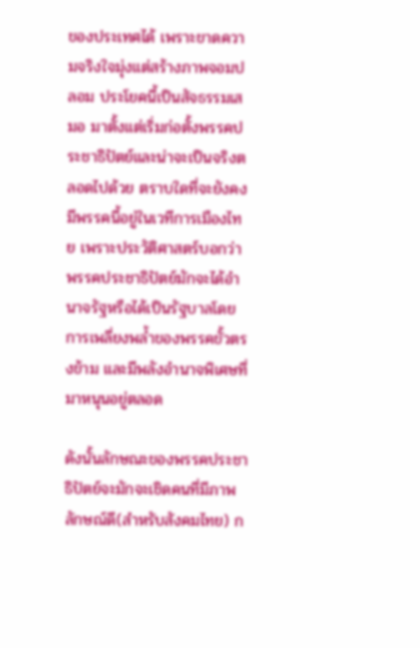ของประเทศได้ เพราะขาดความจริงใจมุ่งแต่สร้างภาพจอมปลอม ประโยคนี้เป็นสัจธรรมเสมอ มาตั้งแต่เริ่มก่อตั้งพรรคประชาธิปัตย์และน่าจะเป็นจริงตลอดไปด้วย ตราบใดที่จะยังคงมีพรรคนี้อยู่ในเวทีการเมืองไทย เพราะประวัติศาสตร์บอกว่าพรรคประชาธิปัตย์มักจะได้อำนาจรัฐหรือได้เป็นรัฐบาลโดยการเพลี่ยงพล้ำของพรรคขั้วตรงข้าม และมีพลังอำนาจพิเศษที่มาหนุนอยู่ตลอด

ดังนั้นลักษณะของพรรคประชาธิปัตย์จะมักจะเชิดคนที่มีภาพลักษณ์ดี(สำหรับสังคมไทย) ก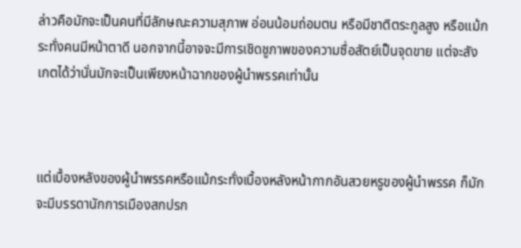ล่าวคือมักจะเป็นคนที่มีลักษณะความสุภาพ อ่อนน้อมถ่อมตน หรือมีชาติตระกูลสูง หรือแม้กระทั่งคนมีหน้าตาดี นอกจากนี้อาจจะมีการเชิดชูภาพของความซื่อสัตย์เป็นจุดขาย แต่จะสังเกตได้ว่านั่นมักจะเป็นเพียงหน้าฉากของผู้นำพรรคเท่านั้น



แต่เบื้องหลังของผู้นำพรรคหรือแม้กระทั่งเบื้องหลังหน้ากากอันสวยหรูของผู้นำพรรค ก็มักจะมีบรรดานักการเมืองสกปรก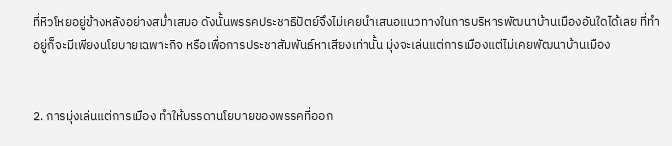ที่หิวโหยอยู่ข้างหลังอย่างสม่ำเสมอ ดังนั้นพรรคประชาธิปัตย์จึงไม่เคยนำเสนอแนวทางในการบริหารพัฒนาบ้านเมืองอันใดได้เลย ที่ทำอยู่ก็จะมีเพียงนโยบายเฉพาะกิจ หรือเพื่อการประชาสัมพันธ์หาเสียงเท่านั้น มุ่งจะเล่นแต่การเมืองแต่ไม่เคยพัฒนาบ้านเมือง


2. การมุ่งเล่นแต่การเมือง ทำให้บรรดานโยบายของพรรคที่ออก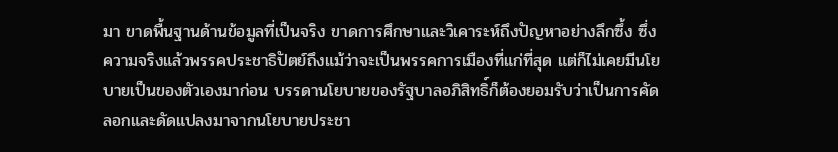มา ขาดพื้นฐานด้านข้อมูลที่เป็นจริง ขาดการศึกษาและวิเคาระห์ถึงปัญหาอย่างลึกซึ้ง ซึ่งความจริงแล้วพรรคประชาธิปัตย์ถึงแม้ว่าจะเป็นพรรคการเมืองที่แก่ที่สุด แต่ก็ไม่เคยมีนโยบายเป็นของตัวเองมาก่อน บรรดานโยบายของรัฐบาลอภิสิทธิ์ก็ต้องยอมรับว่าเป็นการคัดลอกและดัดแปลงมาจากนโยบายประชา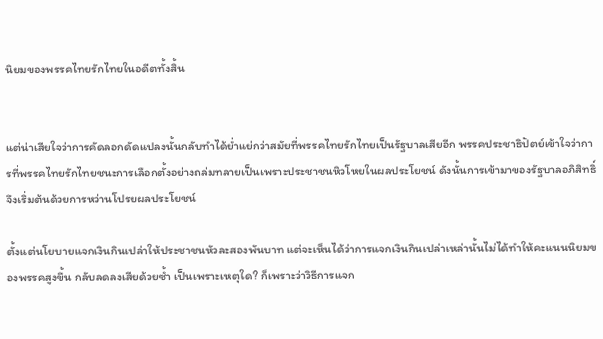นิยมของพรรคไทยรักไทยในอดีตทั้งสิ้น


แต่น่าเสียใจว่าการคัดลอกดัดแปลงนั้นกลับทำได้ย่ำแย่กว่าสมัยที่พรรคไทยรักไทยเป็นรัฐบาลเสียอีก พรรคประชาธิปัตย์เข้าใจว่าการที่พรรคไทยรักไทยชนะการเลือกตั้งอย่างถล่มทลายเป็นเพราะประชาชนหิวโหยในผลประโยชน์ ดังนั้นการเข้ามาของรัฐบาลอภิสิทธิ์จึงเริ่มต้นด้วยการหว่านโปรยผลประโยชน์

ตั้งแต่นโยบายแจกเงินกินเปล่าให้ประชาชนหัวละสองพันบาท แต่จะเห็นได้ว่าการแจกเงินกินเปล่าเหล่านั้นไม่ได้ทำให้คะแนนนิยมของพรรคสูงขึ้น กลับลดลงเสียด้วยซ้ำ เป็นเพราะเหตุใด? ก็เพราะว่าวิธีการแจก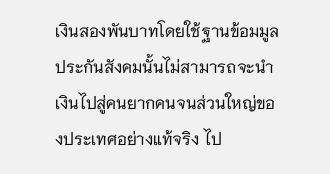เงินสองพันบาทโดยใช้ฐานข้อมมูลประกันสังคมนั้นไม่สามารถจะนำเงินไปสู่คนยากคนจนส่วนใหญ่ของประเทศอย่างแท้จริง ไป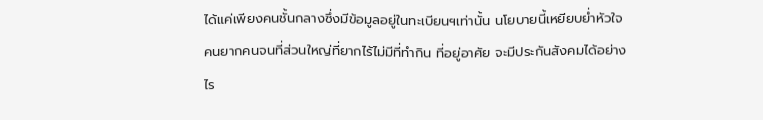ได้แค่เพียงคนชั้นกลางซึ่งมีข้อมูลอยู่ในทะเบียนฯเท่านั้น นโยบายนี้เหยียบย่ำหัวใจคนยากคนจนที่ส่วนใหญ่ที่ยากไร้ไม่มีที่ทำกิน ที่อยู่อาศัย จะมีประกันสังคมได้อย่างไร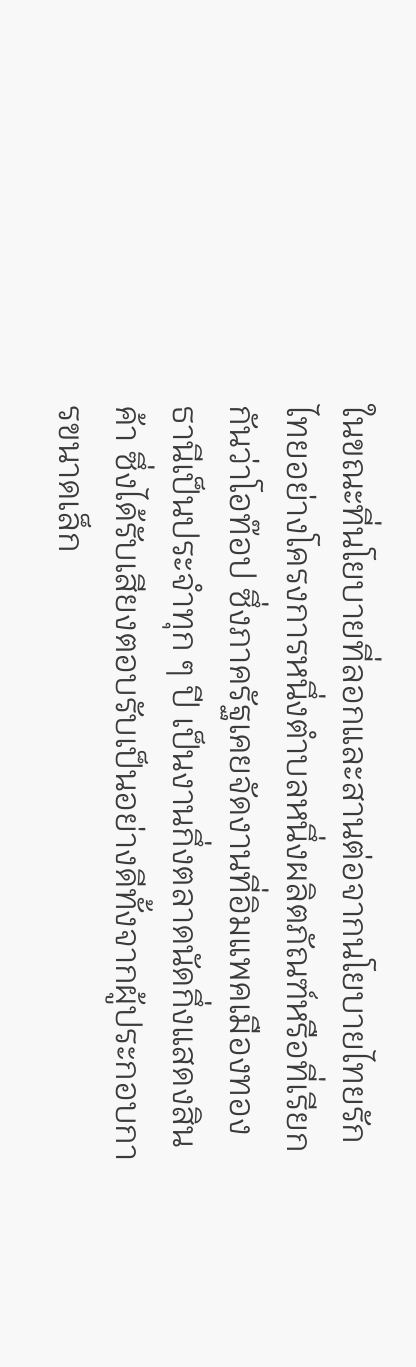ในขณะที่นโยบายที่ลอกและสานต่อจากนโยบายไทยรักไทยอย่างโครงการหนึ่งตำบลหนึ่งผลิตภัณฑ์หรือที่เรียกกันว่าโอท๊อป ซึ่งภาครัฐเคยจัดงานที่อิมแพคเมืองทองธานีเป็นประจำทุก ๆ ปี เป็นงานกึ่งตลาดนัดกึ่งแสดงสินค้า ซึ่งได้รับเสียงตอบรับเป็นอย่างดีทั้งจากผู้ประกอบการขนาดเล็ก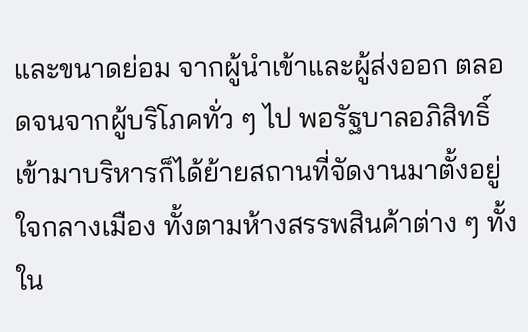และขนาดย่อม จากผู้นำเข้าและผู้ส่งออก ตลอดจนจากผู้บริโภคทั่ว ๆ ไป พอรัฐบาลอภิสิทธิ์เข้ามาบริหารก็ได้ย้ายสถานที่จัดงานมาตั้งอยู่ใจกลางเมือง ทั้งตามห้างสรรพสินค้าต่าง ๆ ทั้งใน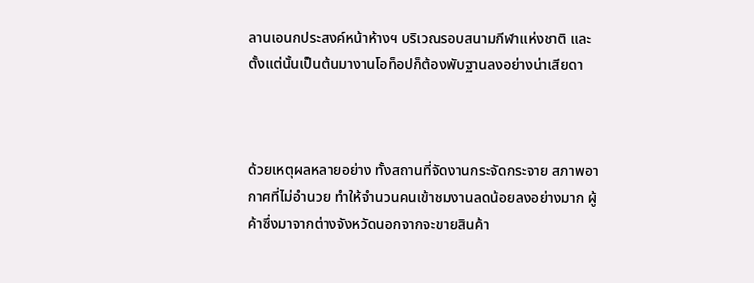ลานเอนกประสงค์หน้าห้างฯ บริเวณรอบสนามกีฬาแห่งชาติ และตั้งแต่นั้นเป็นต้นมางานโอท็อปก็ต้องพับฐานลงอย่างน่าเสียดา



ด้วยเหตุผลหลายอย่าง ทั้งสถานที่จัดงานกระจัดกระจาย สภาพอากาศที่ไม่อำนวย ทำให้จำนวนคนเข้าชมงานลดน้อยลงอย่างมาก ผู้ค้าซึ่งมาจากต่างจังหวัดนอกจากจะขายสินค้า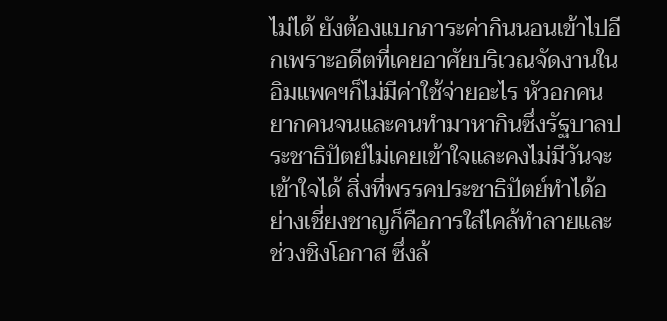ไม่ได้ ยังต้องแบกภาระค่ากินนอนเข้าไปอีกเพราะอดีตที่เคยอาศัยบริเวณจัดงานในอิมแพคฯก็ไม่มีค่าใช้จ่ายอะไร หัวอกคนยากคนจนและคนทำมาหากินซึ่งรัฐบาลประชาธิปัตย์ไม่เคยเข้าใจและคงไม่มีวันจะเข้าใจได้ สิ่งที่พรรคประชาธิปัตย์ทำได้อย่างเชี่ยงชาญก็คือการใส่ไคล้ทำลายและช่วงชิงโอกาส ซึ่งล้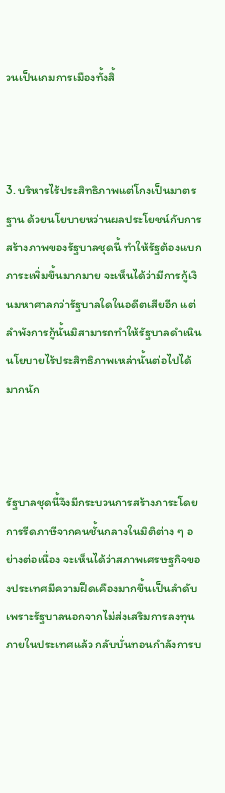วนเป็นเกมการเมืองทั้งสิ้



3. บริหารไร้ประสิทธิภาพแต่โกงเป็นมาตรฐาน ด้วยนโยบายหว่านผลประโยชน์กับการสร้างภาพของรัฐบาลชุดนี้ ทำให้รัฐต้องแบกภาระเพิ่มขึ้นมากมาย จะเห็นได้ว่ามีการกู้เงินมหาศาลกว่ารัฐบาลใดในอดีตเสียอีก แต่ลำพังการกู้นั้นมิสามารถทำให้รัฐบาลดำเนินนโยบายไร้ประสิทธิภาพเหล่านั้นต่อไปได้มากนัก



รัฐบาลชุดนี้จึงมีกระบวนการสร้างภาระโดยการรีดภาษีจากคนชั้นกลางในมิติต่าง ๆ อย่างต่อเนื่อง จะเห็นได้ว่าสภาพเศรษฐกิจของประเทศมีความฝืดเคืองมากขึ้นเป็นลำดับ เพราะรัฐบาลนอกจากไม่ส่งเสริมการลงทุนภายในประเทศแล้ว กลับบั่นทอนกำลังการบ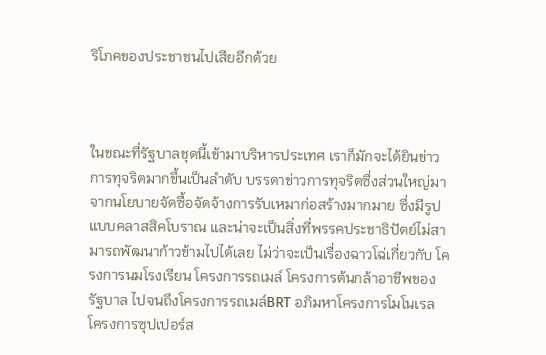ริโภคของประชาชนไปเสียอีกด้วย



ในขณะที่รัฐบาลชุดนี้เข้ามาบริหารประเทศ เราก็มักจะได้ยินข่าวการทุจริตมากขึ้นเป็นลำดับ บรรดาข่าวการทุจริตซึ่งส่วนใหญ่มาจากนโยบายจัดซื้อจัดจ้างการรับเหมาก่อสร้างมากมาย ซึ่งมีรูปแบบคลาสสิคโบราณ และน่าจะเป็นสิ่งที่พรรคประชาธิปัตย์ไม่สามารถพัฒนาก้าวข้ามไปได้เลย ไม่ว่าจะเป็นเรื่องฉาวโฉ่เกี่ยวกับ โครงการนมโรงเรียน โครงการรถเมล์ โครงการต้นกล้าอาชีพของรัฐบาล ไปจนถึงโครงการรถเมล์BRT อภิมหาโครงการโมโนเรล โครงการซุปเปอร์ส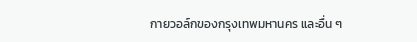กายวอล์กของกรุงเทพมหานคร และอื่น ๆ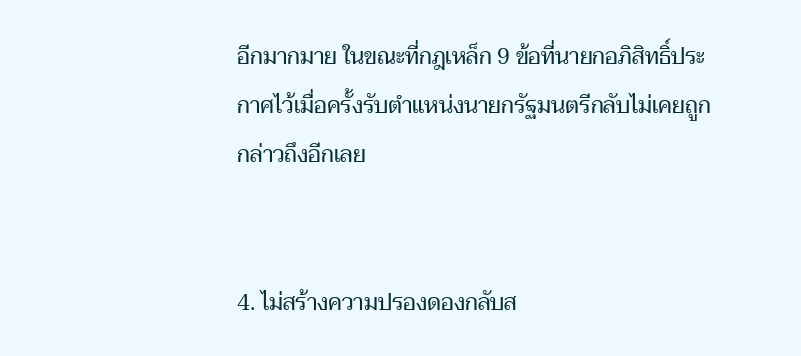อีกมากมาย ในขณะที่กฎเหล็ก 9 ข้อที่นายกอภิสิทธิ์ประกาศไว้เมื่อครั้งรับตำแหน่งนายกรัฐมนตรีกลับไม่เคยถูกกล่าวถึงอีกเลย


4. ไม่สร้างความปรองดองกลับส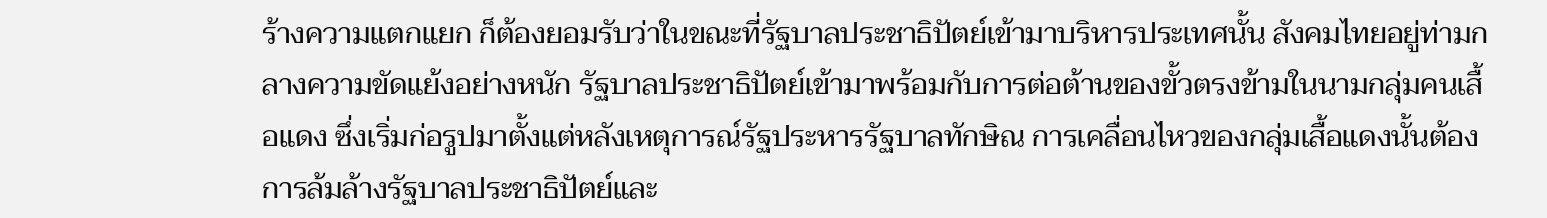ร้างความแตกแยก ก็ต้องยอมรับว่าในขณะที่รัฐบาลประชาธิปัตย์เข้ามาบริหารประเทศนั้น สังคมไทยอยู่ท่ามกลางความขัดแย้งอย่างหนัก รัฐบาลประชาธิปัตย์เข้ามาพร้อมกับการต่อต้านของขั้วตรงข้ามในนามกลุ่มคนเสื้อแดง ซึ่งเริ่มก่อรูปมาตั้งแต่หลังเหตุการณ์รัฐประหารรัฐบาลทักษิณ การเคลื่อนไหวของกลุ่มเสื้อแดงนั้นต้องการล้มล้างรัฐบาลประชาธิปัตย์และ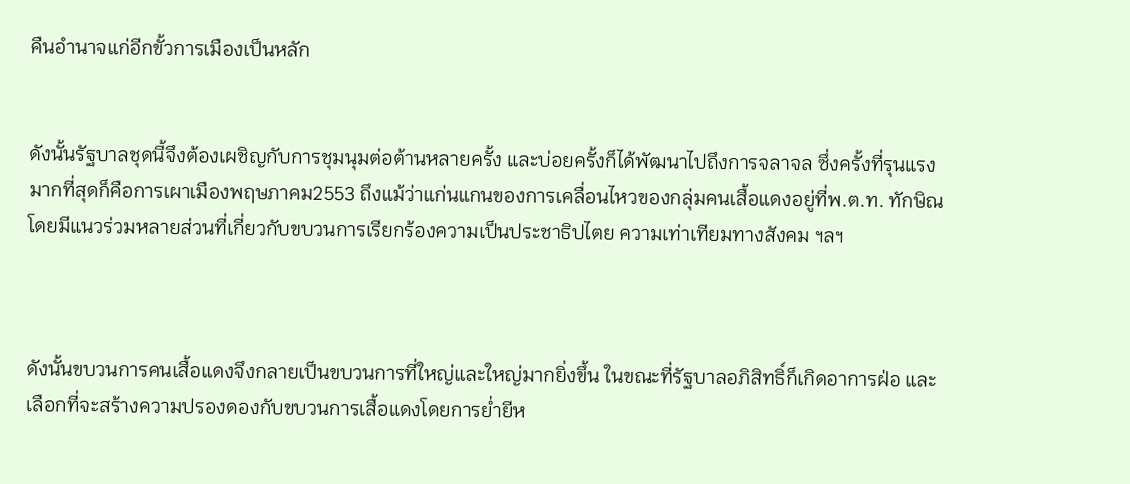คืนอำนาจแก่อีกขั้วการเมืองเป็นหลัก


ดังนั้นรัฐบาลชุดนี้จึงต้องเผชิญกับการชุมนุมต่อต้านหลายครั้ง และบ่อยครั้งก็ได้พัฒนาไปถึงการจลาจล ซึ่งครั้งที่รุนแรงมากที่สุดก็คือการเผาเมืองพฤษภาคม2553 ถึงแม้ว่าแก่นแกนของการเคลื่อนไหวของกลุ่มคนเสื้อแดงอยู่ที่พ.ต.ท. ทักษิณ โดยมีแนวร่วมหลายส่วนที่เกี่ยวกับขบวนการเรียกร้องความเป็นประชาธิปไตย ความเท่าเทียมทางสังคม ฯลฯ



ดังนั้นขบวนการคนเสื้อแดงจึงกลายเป็นขบวนการที่ใหญ่และใหญ่มากยิ่งขึ้น ในขณะที่รัฐบาลอภิสิทธิ์ก็เกิดอาการฝ่อ และเลือกที่จะสร้างความปรองดองกับขบวนการเสื้อแดงโดยการย่ำยีห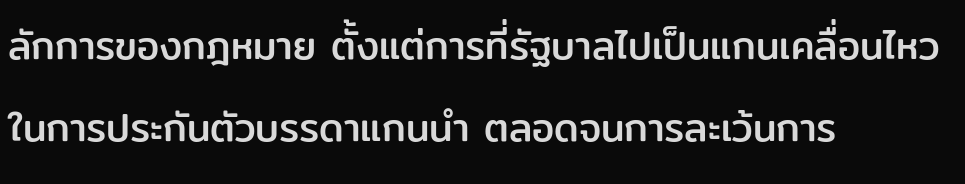ลักการของกฎหมาย ตั้งแต่การที่รัฐบาลไปเป็นแกนเคลื่อนไหวในการประกันตัวบรรดาแกนนำ ตลอดจนการละเว้นการ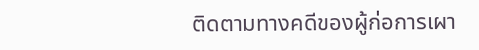ติดตามทางคดีของผู้ก่อการเผา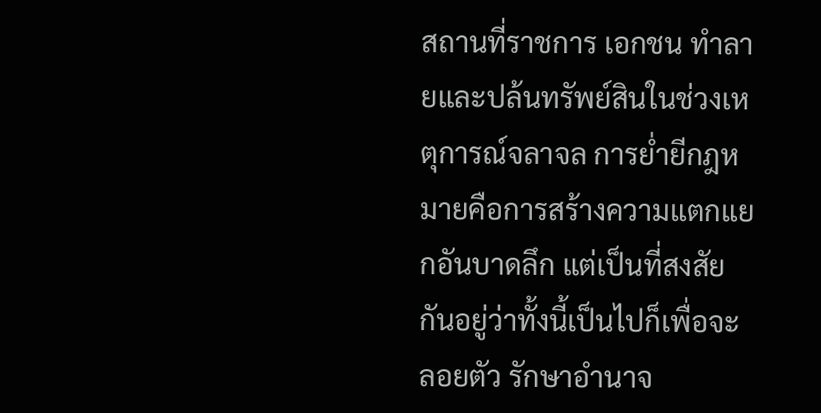สถานที่ราชการ เอกชน ทำลายและปล้นทรัพย์สินในช่วงเหตุการณ์จลาจล การย่ำยีกฎหมายคือการสร้างความแตกแยกอันบาดลึก แต่เป็นที่สงสัยกันอยู่ว่าทั้งนี้เป็นไปก็เพื่อจะลอยตัว รักษาอำนาจ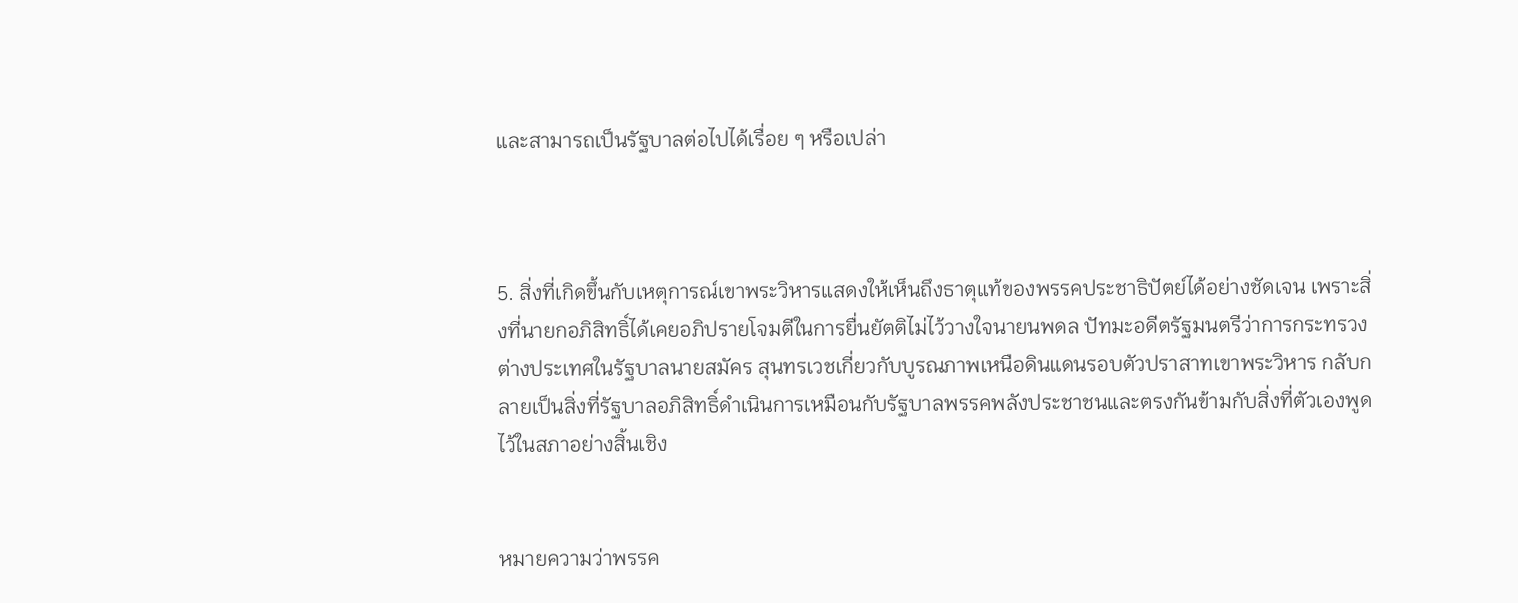และสามารถเป็นรัฐบาลต่อไปได้เรื่อย ๆ หรือเปล่า



5. สิ่งที่เกิดขึ้นกับเหตุการณ์เขาพระวิหารแสดงให้เห็นถึงธาตุแท้ของพรรคประชาธิปัตย์ได้อย่างชัดเจน เพราะสิ่งที่นายกอภิสิทธิ์ได้เคยอภิปรายโจมตีในการยื่นยัตติไม่ไว้วางใจนายนพดล ปัทมะอดีตรัฐมนตรีว่าการกระทรวงต่างประเทศในรัฐบาลนายสมัคร สุนทรเวชเกี่ยวกับบูรณภาพเหนือดินแดนรอบตัวปราสาทเขาพระวิหาร กลับกลายเป็นสิ่งที่รัฐบาลอภิสิทธิ์ดำเนินการเหมือนกับรัฐบาลพรรคพลังประชาชนและตรงกันข้ามกับสิ่งที่ตัวเองพูดไว้ในสภาอย่างสิ้นเชิง


หมายความว่าพรรค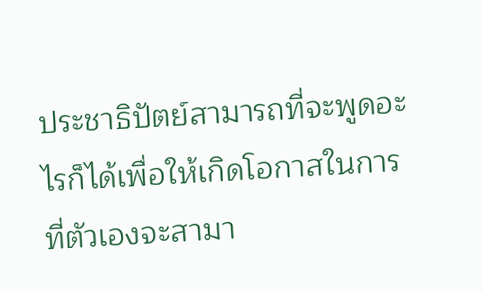ประชาธิปัตย์สามารถที่จะพูดอะไรก็ได้เพื่อให้เกิดโอกาสในการที่ตัวเองจะสามา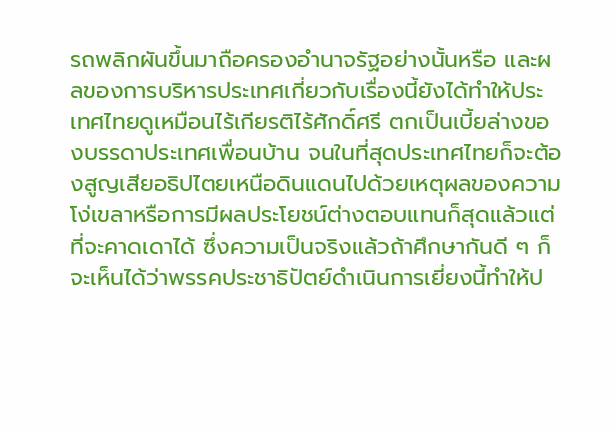รถพลิกผันขึ้นมาถือครองอำนาจรัฐอย่างนั้นหรือ และผลของการบริหารประเทศเกี่ยวกับเรื่องนี้ยังได้ทำให้ประเทศไทยดูเหมือนไร้เกียรติไร้ศักดิ์ศรี ตกเป็นเบี้ยล่างของบรรดาประเทศเพื่อนบ้าน จนในที่สุดประเทศไทยก็จะต้องสูญเสียอธิปไตยเหนือดินแดนไปด้วยเหตุผลของความโง่เขลาหรือการมีผลประโยชน์ต่างตอบแทนก็สุดแล้วแต่ที่จะคาดเดาได้ ซึ่งความเป็นจริงแล้วถ้าศึกษากันดี ๆ ก็จะเห็นได้ว่าพรรคประชาธิปัตย์ดำเนินการเยี่ยงนี้ทำให้ป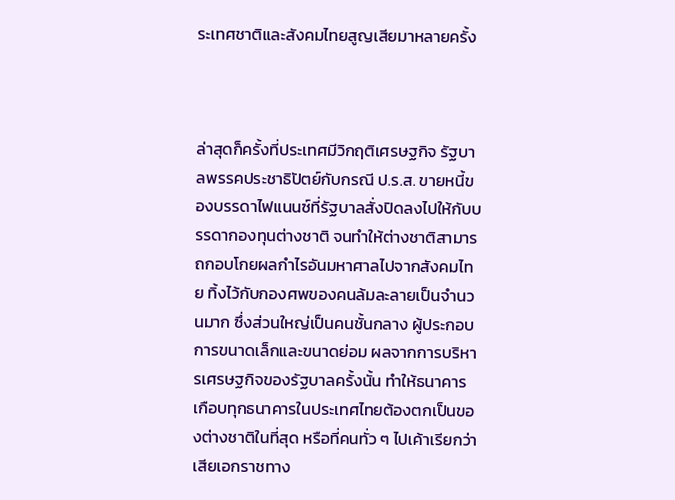ระเทศชาติและสังคมไทยสูญเสียมาหลายครั้ง



ล่าสุดก็ครั้งที่ประเทศมีวิกฤติเศรษฐกิจ รัฐบาลพรรคประชาธิปัตย์กับกรณี ป.ร.ส. ขายหนี้ของบรรดาไฟแนนซ์ที่รัฐบาลสั่งปิดลงไปให้กับบรรดากองทุนต่างชาติ จนทำให้ต่างชาติสามารถกอบโกยผลกำไรอันมหาศาลไปจากสังคมไทย ทิ้งไว้กับกองศพของคนล้มละลายเป็นจำนวนมาก ซึ่งส่วนใหญ่เป็นคนชั้นกลาง ผู้ประกอบการขนาดเล็กและขนาดย่อม ผลจากการบริหารเศรษฐกิจของรัฐบาลครั้งนั้น ทำให้ธนาคารเกือบทุกธนาคารในประเทศไทยต้องตกเป็นของต่างชาติในที่สุด หรือที่คนทั่ว ๆ ไปเค้าเรียกว่าเสียเอกราชทาง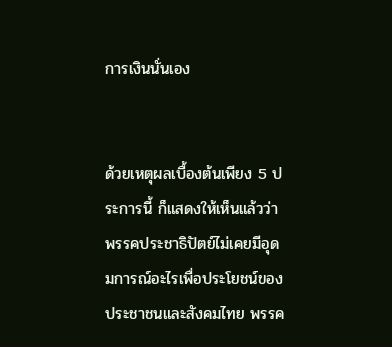การเงินนั่นเอง


ด้วยเหตุผลเบื้องต้นเพียง 5 ประการนี้ ก็แสดงให้เห็นแล้วว่าพรรคประชาธิปัตย์ไม่เคยมีอุดมการณ์อะไรเพื่อประโยชน์ของประชาชนและสังคมไทย พรรค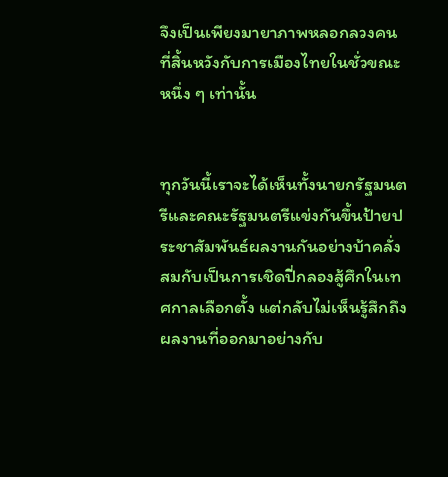จึงเป็นเพียงมายาภาพหลอกลวงคนที่สิ้นหวังกับการเมืองไทยในชั่วขณะหนึ่ง ๆ เท่านั้น


ทุกวันนี้เราจะได้เห็นทั้งนายกรัฐมนตรีและคณะรัฐมนตรีแข่งกันขึ้นป้ายประชาสัมพันธ์ผลงานกันอย่างบ้าคลั่ง สมกับเป็นการเชิดปี่กลองสู้ศึกในเทศกาลเลือกตั้ง แต่กลับไม่เห็นรู้สึกถึงผลงานที่ออกมาอย่างกับ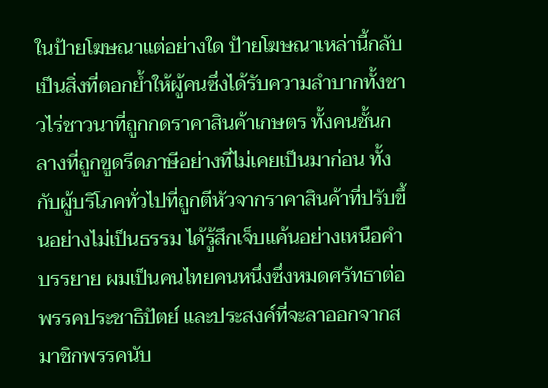ในป้ายโฆษณาแต่อย่างใด ป้ายโฆษณาเหล่านี้กลับเป็นสิ่งที่ตอกย้ำให้ผู้คนซึ่งได้รับความลำบากทั้งชาวไร่ชาวนาที่ถูกกดราคาสินค้าเกษตร ทั้งคนชั้นกลางที่ถูกขูดรีดภาษีอย่างที่ไม่เคยเป็นมาก่อน ทั้งกับผู้บริโภคทั่วไปที่ถูกตีหัวจากราคาสินค้าที่ปรับขึ้นอย่างไม่เป็นธรรม ได้รู้สึกเจ็บแค้นอย่างเหนือคำบรรยาย ผมเป็นคนไทยคนหนึ่งซึ่งหมดศรัทธาต่อพรรคประชาธิปัตย์ และประสงค์ที่จะลาออกจากสมาชิกพรรคนับ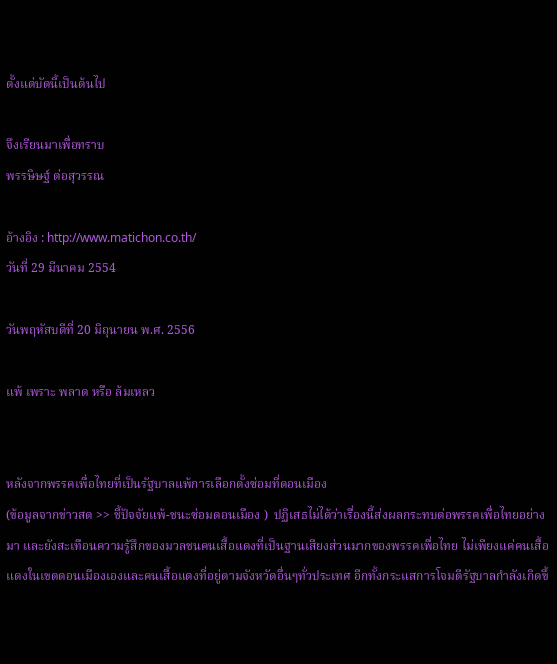ตั้งแต่บัดนี้เป็นต้นไป

จึงเรียนมาเพื่อทราบ
พรรษิษฐ์ ต่อสุวรรณ

อ้างอิง : http://www.matichon.co.th/
วันที่ 29 มีนาคม 2554

วันพฤหัสบดีที่ 20 มิถุนายน พ.ศ. 2556

แพ้ เพราะ พลาด หรือ ล้มเหลว


หลังจากพรรคเพื่อไทยที่เป็นรัฐบาลแพ้การเลือกตั้งซ่อมที่ดอนเมือง
(ข้อมูลจากข่าวสด >> ชี้ปัจจัยแพ้-ชนะซ่อมดอนเมือง )  ปฏิเสธไม่ได้ว่าเรื่องนี้ส่งผลกระทบต่อพรรคเพื่อไทยอย่างมา และยังสะเทือนความรู้สึกของมวลชนคนเสื้อแดงที่เป็นฐานเสียงส่วนมากของพรรคเพื่อไทย ไม่เพียงแค่คนเสื้อแดงในเขตดอนเมืองเองและคนเสื้อแดงที่อยู่ตามจังหวัดอื่นๆทั่วประเทศ อีกทั้งกระแสการโจมตีรัฐบาลกำลังเกิดขึ้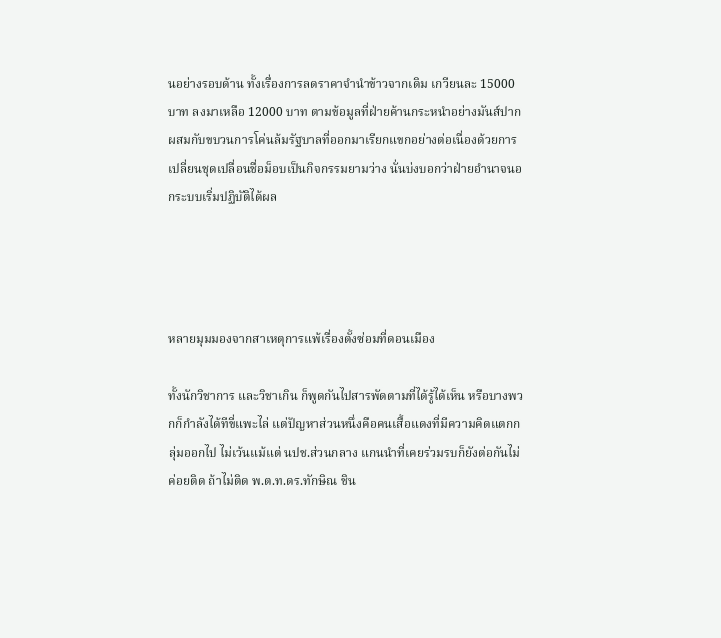นอย่างรอบด้าน ทั้งเรื่องการลดราคาจำนำข้าวจากเดิม เกวียนละ 15000 บาท ลงมาเหลือ 12000 บาท ตามข้อมูลที่ฝ่ายค้านกระหนำอย่างมันส์ปาก ผสมกับขบวนการโค่นล้มรัฐบาลที่ออกมาเรียกแขกอย่างต่อเนื่องด้วยการเปลี่ยนชุดเปลื่อนชื่อม็อบเป็นกิจกรรมยามว่าง นั่นบ่งบอกว่าฝ่ายอำนาจนอกระบบเริ่มปฏิบัติได้ผล




หลายมุมมองจากสาเหตุการแพ้เรื่องตั้งซ่อมที่ดอนเมือง

ทั้งนักวิชาการ และวิชาเกิน ก็พูดกันไปสารพัดตามที่ได้รู้ได้เห็น หรือบางพวกก็กำลังได้ทีขี่แพะไล่ แต่ปัญหาส่วนหนึ่งคือคนเสื้อแดงที่มีความคิดแตกกลุ่มออกไป ไม่เว้นแม้แต่ นปช.ส่วนกลาง แกนนำที่เคยร่วมรบก็ยังต่อกันไม่ค่อยติด ถ้าไม่ติด พ.ต.ท.ดร.ทักษิณ ชิน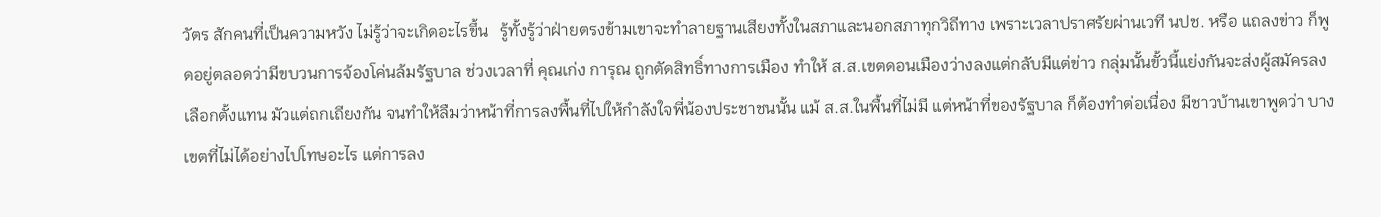วัตร สักคนที่เป็นความหวัง ไม่รู้ว่าจะเกิดอะไรขึ้น   รู้ทั้งรู้ว่าฝ่ายตรงข้ามเขาจะทำลายฐานเสียงทั้งในสภาและนอกสภาทุกวิถีทาง เพราะเวลาปราศรัยผ่านเวที นปช. หรือ แถลงข่าว ก็พูดอยู่ตลอดว่ามีขบวนการจ้องโค่นล้มรัฐบาล ช่วงเวลาที่ คุณเก่ง การุณ ถูกตัดสิทธิ์ทางการเมือง ทำให้ ส.ส.เขตดอนเมืองว่างลงแต่กลับมีแต่ข่าว กลุ่มนั้นขั้วนี้แย่งกันจะส่งผู้สมัครลงเลือกตั้งแทน มัวแต่ถกเถียงกัน จนทำให้ลืมว่าหน้าที่การลงพื้นที่ไปให้กำลังใจพี่น้องประชาชนนั้น แม้ ส.ส.ในพื้นที่ไม่มี แต่หน้าที่ของรัฐบาล ก็ต้องทำต่อเนื่อง มีชาวบ้านเขาพูดว่า บางเขตที่ไม่ได้อย่างไปโทษอะไร แต่การลง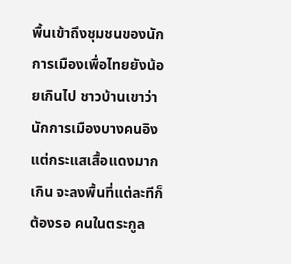พื้นเข้าถึงชุมชนของนักการเมืองเพื่อไทยยังน้อยเกินไป ชาวบ้านเขาว่านักการเมืองบางคนอิงแต่กระแสเสื้อแดงมากเกิน จะลงพื้นที่แต่ละทีก็ต้องรอ คนในตระกูล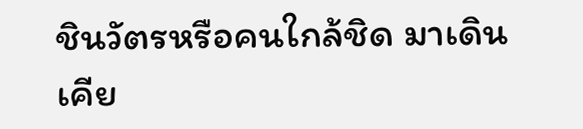ชินวัตรหรือคนใกล้ชิด มาเดินเคีย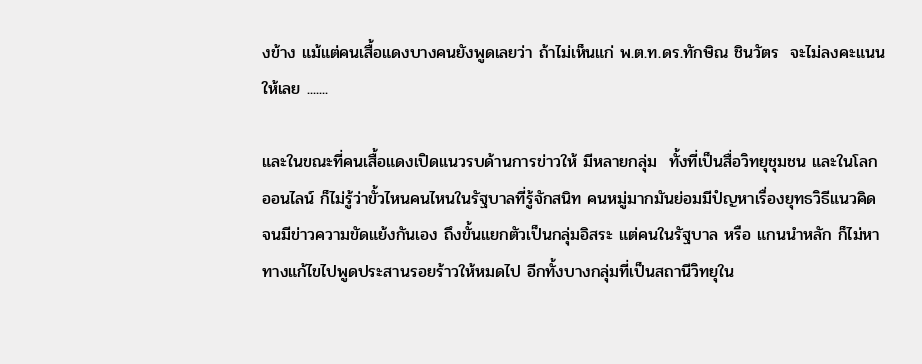งข้าง แม้แต่คนเสื้อแดงบางคนยังพูดเลยว่า ถ้าไม่เห็นแก่ พ.ต.ท.ดร.ทักษิณ ชินวัตร  จะไม่ลงคะแนนให้เลย .......

และในขณะที่คนเสื้อแดงเปิดแนวรบด้านการข่าวให้ มีหลายกลุ่ม  ทั้งที่เป็นสื่อวิทยุชุมชน และในโลกออนไลน์ ก็ไม่รู้ว่าขั้วไหนคนไหนในรัฐบาลที่รู้จักสนิท คนหมู่มากมันย่อมมีปํญหาเรื่องยุทธวิธีแนวคิด จนมีข่าวความขัดแย้งกันเอง ถึงขั้นแยกตัวเป็นกลุ่มอิสระ แต่คนในรัฐบาล หรือ แกนนำหลัก ก็ไม่หาทางแก้ไขไปพูดประสานรอยร้าวให้หมดไป อีกทั้งบางกลุ่มที่เป็นสถานีวิทยุใน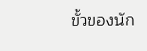ขั้วของนัก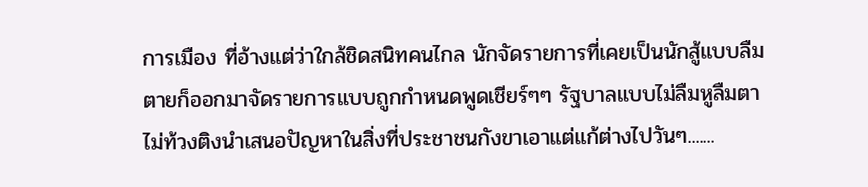การเมือง ที่อ้างแต่ว่าใกล้ชิดสนิทคนไกล นักจัดรายการที่เคยเป็นนักสู้แบบลืมตายก็ออกมาจัดรายการแบบถูกกำหนดพูดเชียร์ๆๆ รัฐบาลแบบไม่ลืมหูลืมตา ไม่ท้วงติงนำเสนอปัญหาในสิ่งที่ประชาชนกังขาเอาแต่แก้ต่างไปวันๆ.......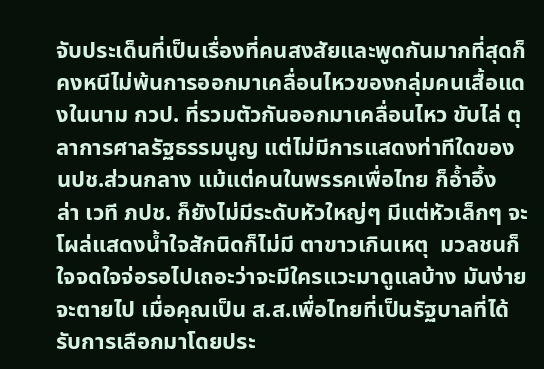จับประเด็นที่เป็นเรื่องที่คนสงสัยและพูดกันมากที่สุดก็คงหนีไม่พ้นการออกมาเคลื่อนไหวของกลุ่มคนเสื้อแดงในนาม กวป. ที่รวมตัวกันออกมาเคลื่อนไหว ขับไล่ ตุลาการศาลรัฐธรรมนูญ แต่ไม่มีการแสดงท่าทีใดของ นปช.ส่วนกลาง แม้แต่คนในพรรคเพื่อไทย ก็อ้ำอึ้ง   ล่า เวที ภปช. ก็ยังไม่มีระดับหัวใหญ่ๆ มีแต่หัวเล็กๆ จะโผล่แสดงน้ำใจสักนิดก็ไม่มี ตาขาวเกินเหตุ  มวลชนก็ใจจดใจจ่อรอไปเถอะว่าจะมีใครแวะมาดูแลบ้าง มันง่ายจะตายไป เมื่อคุณเป็น ส.ส.เพื่อไทยที่เป็นรัฐบาลที่ได้รับการเลือกมาโดยประ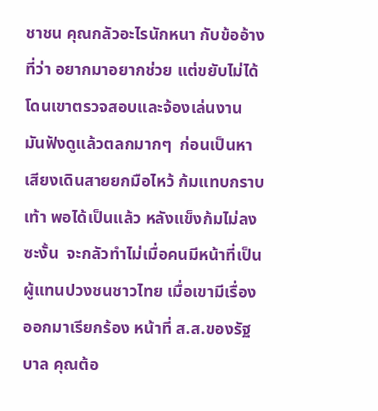ชาชน คุณกลัวอะไรนักหนา กับข้ออ้างที่ว่า อยากมาอยากช่วย แต่ขยับไม่ได้ โดนเขาตรวจสอบและจ้องเล่นงาน มันฟังดูแล้วตลกมากๆ  ก่อนเป็นหาเสียงเดินสายยกมือไหว้ ก้มแทบกราบเท้า พอได้เป็นแล้ว หลังแข็งก้มไม่ลงซะงั้น  จะกลัวทำไม่เมื่อคนมีหน้าที่เป็นผู้แทนปวงชนชาวไทย เมื่อเขามีเรื่องออกมาเรียกร้อง หน้าที่ ส.ส.ของรัฐบาล คุณต้อ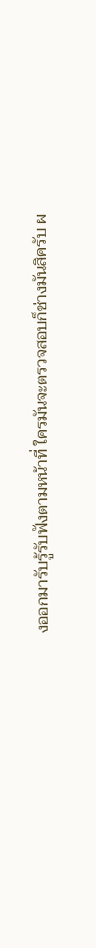งออกมารับรู้รับฟังตามหน้าที่ ใครมันจะตรวจสอบก็ช่างมันสิครับ ผ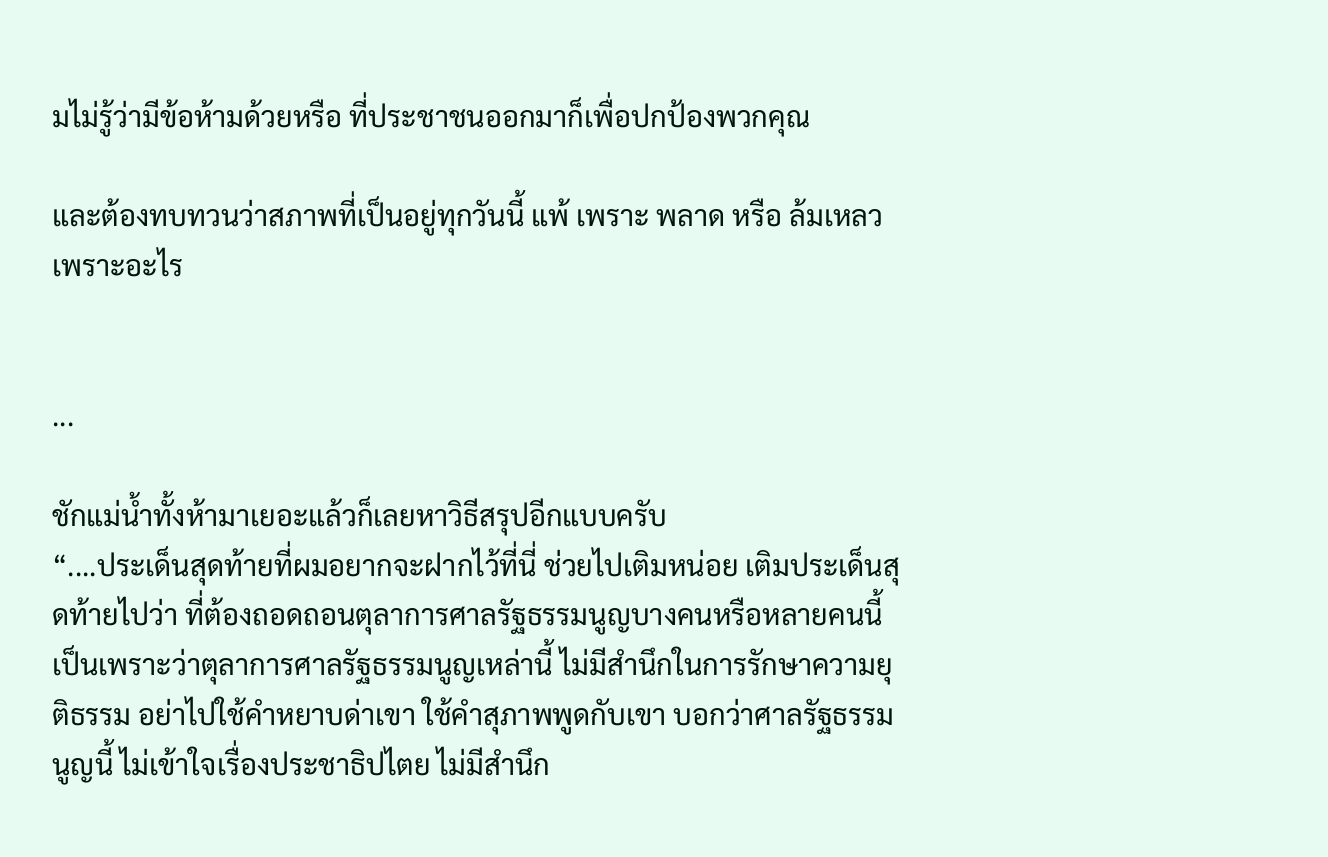มไม่รู้ว่ามีข้อห้ามด้วยหรือ ที่ประชาชนออกมาก็เพื่อปกป้องพวกคุณ

และต้องทบทวนว่าสภาพที่เป็นอยู่ทุกวันนี้ แพ้ เพราะ พลาด หรือ ล้มเหลว เพราะอะไร


...

ชักแม่น้ำทั้งห้ามาเยอะแล้วก็เลยหาวิธีสรุปอีกแบบครับ
“....ประเด็นสุดท้ายที่ผมอยากจะฝากไว้ที่นี่ ช่วยไปเติมหน่อย เติมประเด็นสุดท้ายไปว่า ที่ต้องถอดถอนตุลาการศาลรัฐธรรมนูญบางคนหรือหลายคนนี้ เป็นเพราะว่าตุลาการศาลรัฐธรรมนูญเหล่านี้ ไม่มีสำนึกในการรักษาความยุติธรรม อย่าไปใช้คำหยาบด่าเขา ใช้คำสุภาพพูดกับเขา บอกว่าศาลรัฐธรรมนูญนี้ ไม่เข้าใจเรื่องประชาธิปไตย ไม่มีสำนึก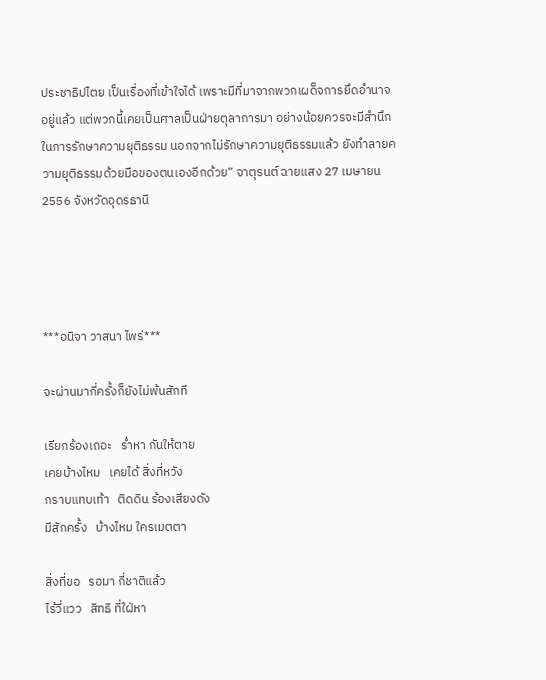ประชาธิปไตย เป็นเรื่องที่เข้าใจได้ เพราะมีที่มาจากพวกเผด็จการยึดอำนาจอยู่แล้ว แต่พวกนี้เคยเป็นศาลเป็นฝ่ายตุลาการมา อย่างน้อยควรจะมีสำนึกในการรักษาความยุติธรรม นอกจากไม่รักษาความยุติธรรมแล้ว ยังทำลายความยุติธรรมด้วยมือของตนเองอีกด้วย” จาตุรนต์ ฉายแสง 27 เมษายน 2556 จังหวัดอุดรธานี




***อนิจา วาสนา ไพร่***

จะผ่านมากี่ครั้งก็ยังไม่พ้นสักที

เรียกร้องเถอะ   ร่ำหา กันให้ตาย
เคยบ้างไหม   เคยได้ สิ่งที่หวัง
กราบแทบเท้า   ติดดิน ร้องเสียงดัง
มีสักครั้ง   บ้างไหม ใครเมตตา

สิ่งที่ขอ   รอมา กี่ชาติแล้ว
ไร้วี่แวว   สิทธิ ที่ใฝ่หา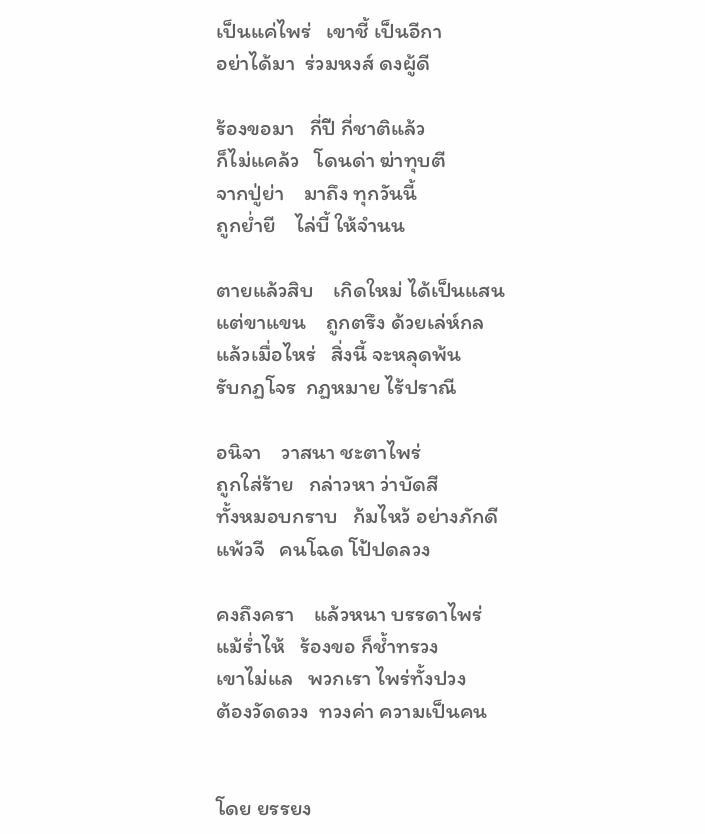เป็นแค่ไพร่   เขาชี้ เป็นอีกา
อย่าได้มา  ร่วมหงส์ ดงผู้ดี

ร้องขอมา   กี่ปี กี่ชาติแล้ว
ก็ไม่แคล้ว   โดนด่า ฆ่าทุบตี
จากปู่ย่า    มาถึง ทุกวันนี้
ถูกย่ำยี    ไล่บี้ ให้จำนน

ตายแล้วสิบ    เกิดใหม่ ได้เป็นแสน
แต่ขาแขน    ถูกตรึง ด้วยเล่ห์กล
แล้วเมื่อไหร่   สิ่งนี้ จะหลุดพ้น
รับกฏโจร  กฏหมาย ไร้ปราณี

อนิจา    วาสนา ชะตาไพร่
ถูกใส่ร้าย   กล่าวหา ว่าบัดสี
ทั้งหมอบกราบ   ก้มไหว้ อย่างภักดี
แพ้วจี   คนโฉด โป้ปดลวง

คงถึงครา    แล้วหนา บรรดาไพร่
แม้ร่ำไห้   ร้องขอ ก็ช้ำทรวง
เขาไม่แล   พวกเรา ไพร่ทั้งปวง
ต้องวัดดวง  ทวงค่า ความเป็นคน


โดย ยรรยง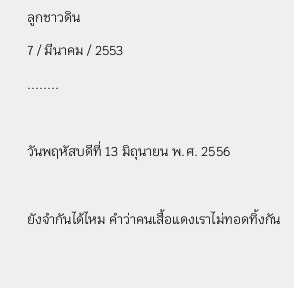ลูกชาวดิน
7 / มีนาคม / 2553
........

วันพฤหัสบดีที่ 13 มิถุนายน พ.ศ. 2556

ยังจำกันได้ไหม คำว่าคนเสื้อแดงเราไม่ทอดทิ้งกัน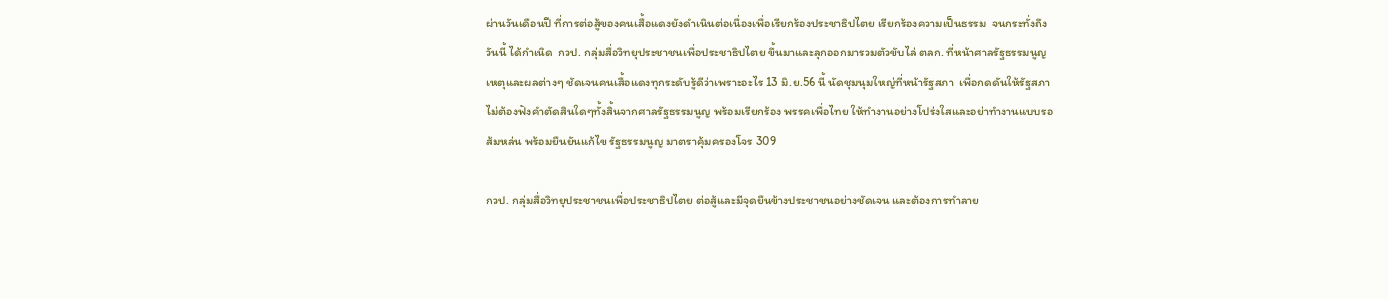ผ่านวันเดือนปี ที่การต่อสู้ของคนเสื้อแดงยังดำเนินต่อเนื่องเพื่อเรียกร้องประชาธิปไตย เรียกร้องความเป็นธรรม  จนกระทั่งถึงวันนี้ ได้กำเนิด  กวป. กลุ่มสื่อวิทยุประชาชนเพื่อประชาธิปไตย ขึ้นมาและลุกออกมารวมตัวขับไล่ ตลก. ที่หน้าศาลรัฐธรรมนูญ เหตุและผลต่างๆ ชัดเจนคนเสื้อแดงทุกระดับรู้ดีว่าเพราะอะไร 13 มิ.ย.56 นี้ นัดชุมนุมใหญ่ที่หน้ารัฐสภา  เพื่อกดดันให้รัฐสภาไม่ต้องฟังคำตัดสินใดๆทั้งสิ้นจากศาลรัฐธรรมนูญ พร้อมเรียกร้อง พรรคเพื่อไทย ให้ทำงานอย่างโปร่งใสและอย่าทำงานแบบรอส้มหล่น พร้อมยืนยันแก้ไข รัฐธรรมนูญ มาตราคุ้มครองโจร 309

กวป. กลุ่มสื่อวิทยุประชาชนเพื่อประชาธิปไตย ต่อสู้และมีจุดยืนข้างประชาชนอย่างชัดเจน และต้องการทำลาย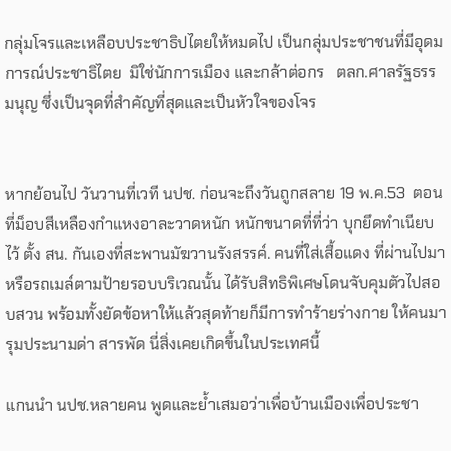กลุ่มโจรและเหลือบประชาธิปไตยให้หมดไป เป็นกลุ่มประชาชนที่มีอุดมการณ์ประชาธิไตย  มิใช่นักการเมือง และกล้าต่อกร   ตลก.ศาลรัฐธรรมนุญ ซึ่งเป็นจุดที่สำคัญที่สุดและเป็นหัวใจของโจร


หากย้อนไป วันวานที่เวที นปช. ก่อนจะถึงวันถูกสลาย 19 พ.ค.53  ตอนที่ม็อบสีเหลืองกำแหงอาละวาดหนัก หนักขนาดที่ที่ว่า บุกยึดทำเนียบไว้ ตั้ง สน. กันเองที่สะพานมัฆวานรังสรรค์. คนที่ใส่เสื้อแดง ที่ผ่านไปมาหรือรถเมล์ตามป้ายรอบบริเวณนั้น ได้รับสิทธิพิเศษโดนจับคุมตัวไปสอบสวน พร้อมทั้งยัดข้อหาให้แล้วสุดท้ายก็มีการทำร้ายร่างกาย ให้คนมารุมประนามด่า สารพัด นี่สิ่งเคยเกิดขึ้นในประเทศนี้

แกนนำ นปช.หลายคน พูดและย้ำเสมอว่าเพื่อบ้านเมืองเพื่อประชา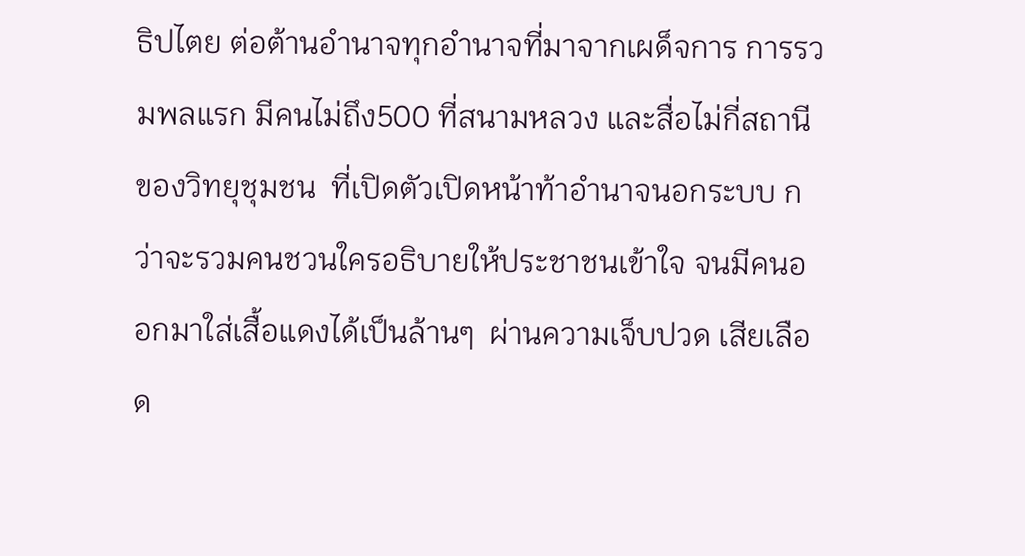ธิปไตย ต่อต้านอำนาจทุกอำนาจที่มาจากเผด็จการ การรวมพลแรก มีคนไม่ถึง500 ที่สนามหลวง และสื่อไม่กี่สถานีของวิทยุชุมชน  ที่เปิดตัวเปิดหน้าท้าอำนาจนอกระบบ กว่าจะรวมคนชวนใครอธิบายให้ประชาชนเข้าใจ จนมีคนออกมาใส่เสื้อแดงได้เป็นล้านๆ  ผ่านความเจ็บปวด เสียเลือด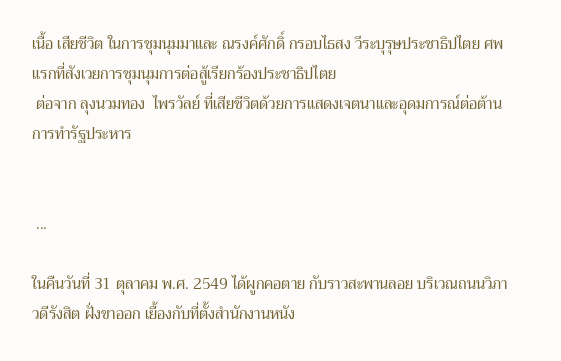เนื้อ เสียชีวิต ในการชุมนุมมาและ ณรงค์ศักดิ์ กรอบไธสง วีระบุรุษประชาธิปไตย ศพแรกที่สังเวยการชุมนุมการต่อสู้เรียกร้องประชาธิปไตย
 ต่อจาก ลุงนวมทอง  ไพรวัลย์ ที่เสียชีวิตด้วยการแสดงเจตนาและอุดมการณ์ต่อต้านการทำรัฐประหาร


 ...

ในคืนวันที่ 31 ตุลาคม พ.ศ. 2549 ได้ผูกคอตาย กับราวสะพานลอย บริเวณถนนวิภาวดีรังสิต ฝั่งขาออก เยื้องกับที่ตั้งสำนักงานหนัง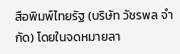สือพิมพ์ไทยรัฐ (บริษัท วัชรพล จำกัด) โดยในจดหมายลา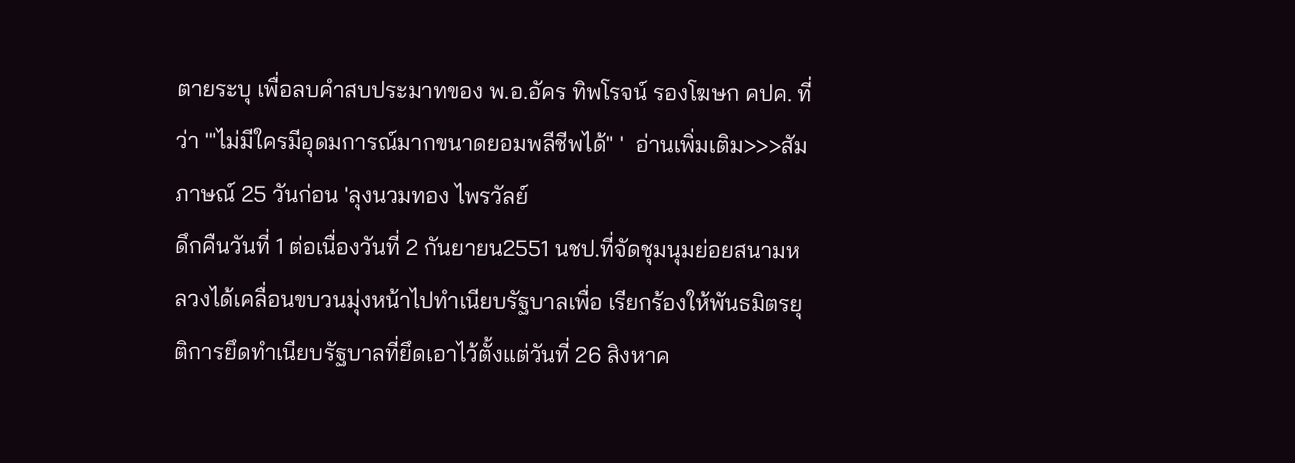ตายระบุ เพื่อลบคำสบประมาทของ พ.อ.อัคร ทิพโรจน์ รองโฆษก คปค. ที่ว่า '"ไม่มีใครมีอุดมการณ์มากขนาดยอมพลีชีพได้" '  อ่านเพิ่มเติม>>>สัมภาษณ์ 25 วันก่อน 'ลุงนวมทอง ไพรวัลย์
ดึกคืนวันที่ 1 ต่อเนื่องวันที่ 2 กันยายน2551 นชป.ที่จัดชุมนุมย่อยสนามหลวงได้เคลื่อนขบวนมุ่งหน้าไปทำเนียบรัฐบาลเพื่อ เรียกร้องให้พันธมิตรยุติการยึดทำเนียบรัฐบาลที่ยึดเอาไว้ตั้งแต่วันที่ 26 สิงหาค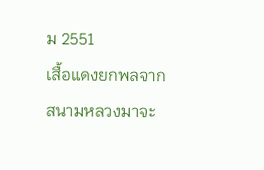ม 2551
เสื้อแดงยกพลจากสนามหลวงมาจะ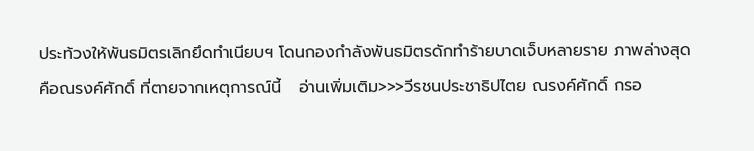ประท้วงให้พันธมิตรเลิกยึดทำเนียบฯ โดนกองกำลังพันธมิตรดักทำร้ายบาดเจ็บหลายราย ภาพล่างสุดคือณรงค์ศักดิ์ ที่ตายจากเหตุการณ์นี้   อ่านเพิ่มเติม>>>วีรชนประชาธิปไตย ณรงค์ศักดิ์ กรอ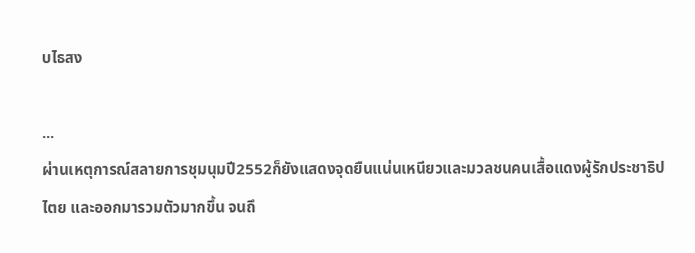บไธสง

...
ผ่านเหตุการณ์สลายการชุมนุมปี2552ก็ยังแสดงจุดยืนแน่นเหนียวและมวลชนคนเสื้อแดงผู้รักประชาธิปไตย และออกมารวมตัวมากขึ้น จนถึ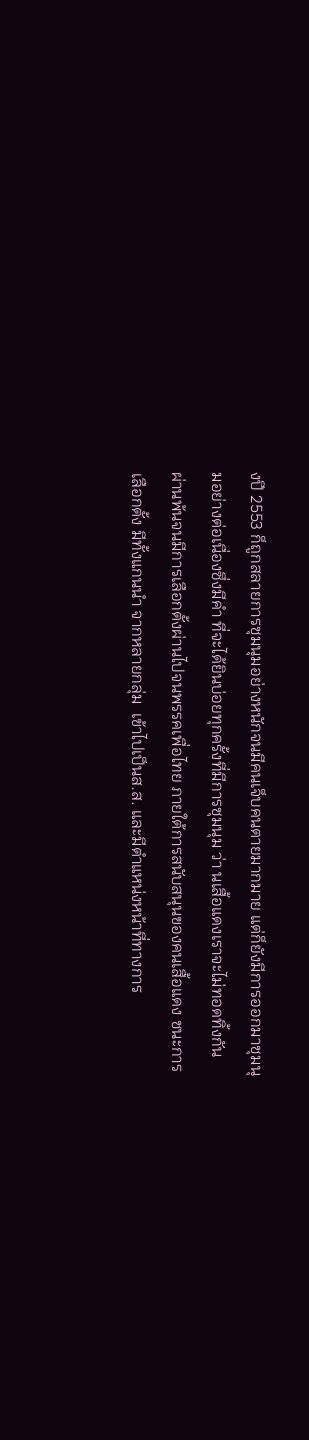งปี 2553 ก็ถูกสลายการชุมนุมอย่างหนักจนมีคนเจ็บคนตายมากมาย แต่ก็ยังมีการออกมาชุมนุมอย่างต่อเนื่องซึ่งมีคำ ที่จะได้ยินบ่อยทุกครั้งที่มีการชุมนุม ว่า นเสื้อแดงเราจะไม่ทอดทิ้งกัน    ผ่านพ้นจนมีการเลือกตั้งผ่านไปจนพรรคเพื่อไทย ภายใต้การสนับสนุนของคนเสื้อแดง ชนะการเลือกตั้ง มีทั้งแกนนำ จากหลายกลุ่ม  เข้าไปเป็นส.ส. และมีตำแหน่งหน้าที่ทางการ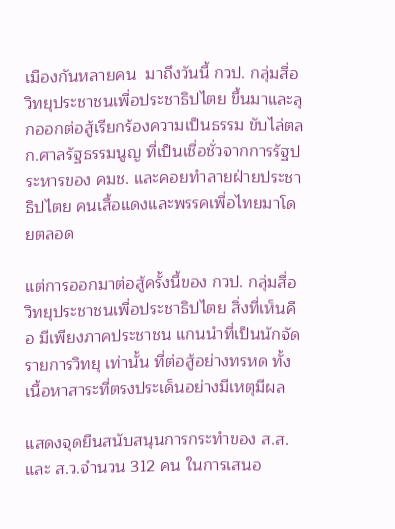เมืองกันหลายคน  มาถึงวันนี้ กวป. กลุ่มสื่อวิทยุประชาชนเพื่อประชาธิปไตย ขึ้นมาและลุกออกต่อสู้เรียกร้องความเป็นธรรม ขับไล่ตลก.ศาลรัฐธรรมนูญ ที่เป็นเชื่อชั่วจากการรัฐประหารของ คมช. และคอยทำลายฝ่ายประชาธิปไตย คนเสื้อแดงและพรรคเพื่อไทยมาโดยตลอด

แต่การออกมาต่อสู้ครั้งนี้ของ กวป. กลุ่มสื่อวิทยุประชาชนเพื่อประชาธิปไตย สิ่งที่เห็นคือ มีเพียงภาคประชาชน แกนนำที่เป็นนักจัดรายการวิทยุ เท่านั้น ที่ต่อสู้อย่างทรหด ทั้งเนื้อหาสาระที่ตรงประเด็นอย่างมีเหตุมีผล

แสดงจุดยืนสนับสนุนการกระทำของ ส.ส. และ ส.ว.จำนวน 312 คน ในการเสนอ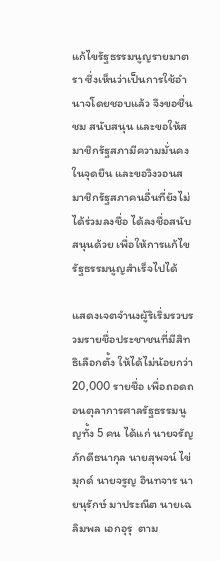แก้ไขรัฐธรรมนูญรายมาตรา ซึ่งเห็นว่าเป็นการใช้อำนาจโดยชอบแล้ว จึงขอชื่นชม สนับสนุน และขอให้สมาชิกรัฐสภามีความมั่นคงในจุดยืน และขอวิงวอนสมาชิกรัฐสภาคนอื่นที่ยังไม่ได้ร่วมลงชื่อ ได้ลงชื่อสนับสนุนด้วย เพื่อให้การแก้ไขรัฐธรรมนูญสำเร็จไปได้

แสดงเจตจำนงผู้ริเริ่มรวบรวมรายชื่อประชาชนที่มีสิทธิเลือกตั้ง ให้ได้ไม่น้อยกว่า 20,000 รายชื่อ เพื่อถอดถอนตุลาการศาลรัฐธรรมนูญทั้ง 5 คน ได้แก่ นายจรัญ ภักดีธนากุล นายสุพจน์ ไข่มุกด์ นายจรูญ อินทจาร นายนุรักษ์ มาประณีต นายเฉลิมพล เอกอุรุ  ตาม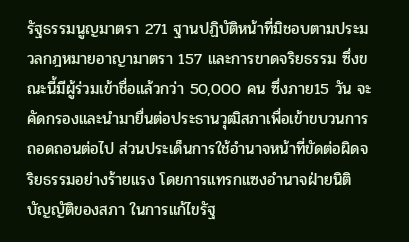รัฐธรรมนูญมาตรา 271 ฐานปฏิบัติหน้าที่มิชอบตามประมวลกฎหมายอาญามาตรา 157 และการขาดจริยธรรม ซึ่งขณะนี้มีผู้ร่วมเข้าชื่อแล้วกว่า 50,000 คน ซึ่งภาย15 วัน จะคัดกรองและนำมายื่นต่อประธานวุฒิสภาเพื่อเข้าขบวนการถอดถอนต่อไป ส่วนประเด็นการใช้อำนาจหน้าที่ขัดต่อผิดจริยธรรมอย่างร้ายแรง โดยการแทรกแซงอำนาจฝ่ายนิติบัญญัติของสภา ในการแก้ไขรัฐ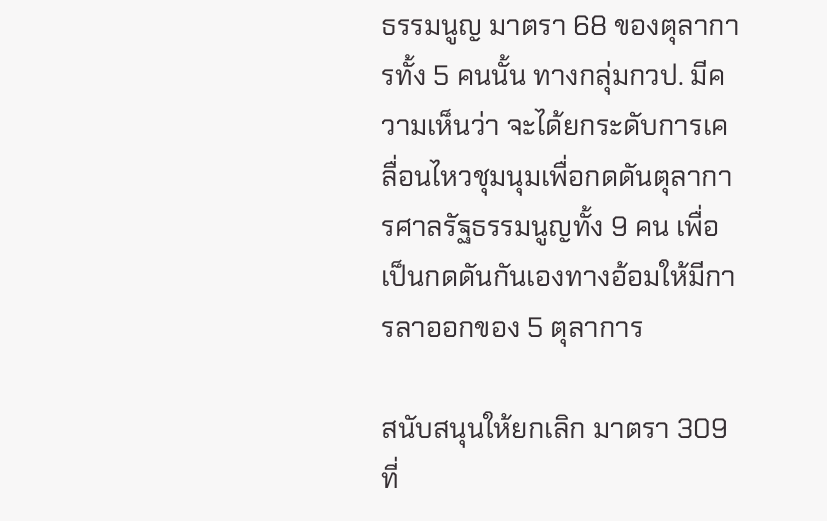ธรรมนูญ มาตรา 68 ของตุลาการทั้ง 5 คนนั้น ทางกลุ่มกวป. มีความเห็นว่า จะได้ยกระดับการเคลื่อนไหวชุมนุมเพื่อกดดันตุลาการศาลรัฐธรรมนูญทั้ง 9 คน เพื่อเป็นกดดันกันเองทางอ้อมให้มีการลาออกของ 5 ตุลาการ

สนับสนุนให้ยกเลิก มาตรา 309 ที่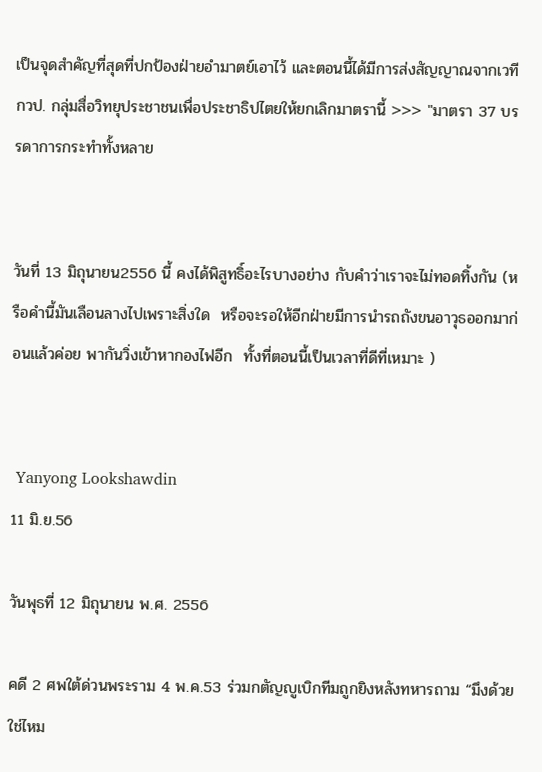เป็นจุดสำคัญที่สุดที่ปกป้องฝ่ายอำมาตย์เอาไว้ และตอนนี้ได้มีการส่งสัญญาณจากเวที กวป. กลุ่มสื่อวิทยุประชาชนเพื่อประชาธิปไตยให้ยกเลิกมาตรานี้ >>> "มาตรา 37 บรรดาการกระทำทั้งหลาย


วันที่ 13 มิถุนายน2556 นี้ คงได้พิสูทธิ์อะไรบางอย่าง กับคำว่าเราจะไม่ทอดทิ้งกัน (หรือคำนี้มันเลือนลางไปเพราะสิ่งใด  หรือจะรอให้อีกฝ่ายมีการนำรถถังขนอาวุธออกมาก่อนแล้วค่อย พากันวิ่งเข้าหากองไฟอีก  ทั้งที่ตอนนี้เป็นเวลาที่ดีที่เหมาะ )


 Yanyong Lookshawdin
11 มิ.ย.56

วันพุธที่ 12 มิถุนายน พ.ศ. 2556

คดี 2 ศพใต้ด่วนพระราม 4 พ.ค.53 ร่วมกตัญญูเบิกทีมถูกยิงหลังทหารถาม “มึงด้วยใช่ไหม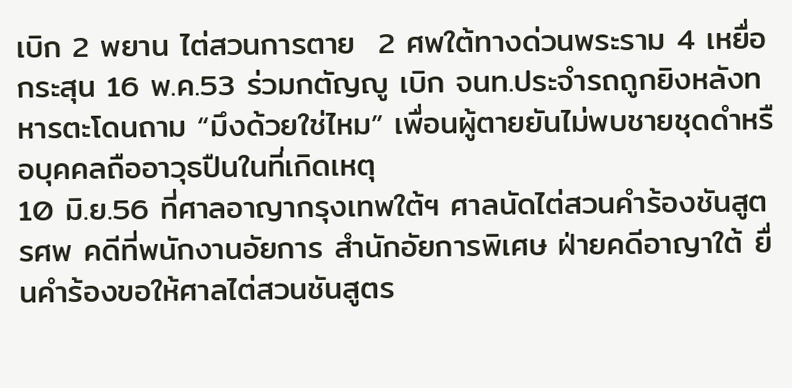เบิก 2 พยาน ไต่สวนการตาย  2 ศพใต้ทางด่วนพระราม 4 เหยื่อกระสุน 16 พ.ค.53 ร่วมกตัญญู เบิก จนท.ประจำรถถูกยิงหลังทหารตะโดนถาม “มึงด้วยใช่ไหม” เพื่อนผู้ตายยันไม่พบชายชุดดำหรือบุคคลถืออาวุธปืนในที่เกิดเหตุ
10 มิ.ย.56 ที่ศาลอาญากรุงเทพใต้ฯ ศาลนัดไต่สวนคำร้องชันสูตรศพ คดีที่พนักงานอัยการ สำนักอัยการพิเศษ ฝ่ายคดีอาญาใต้ ยื่นคำร้องขอให้ศาลไต่สวนชันสูตร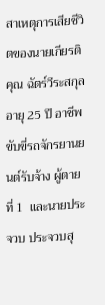สาเหตุการเสียชีวิตของนายเกียรติคุณ ฉัตร์วีระสกุล อายุ 25 ปี อาชีพขับขี่รถจักรยานยนต์รับจ้าง ผู้ตายที่ 1  และนายประจวบ ประจวบสุ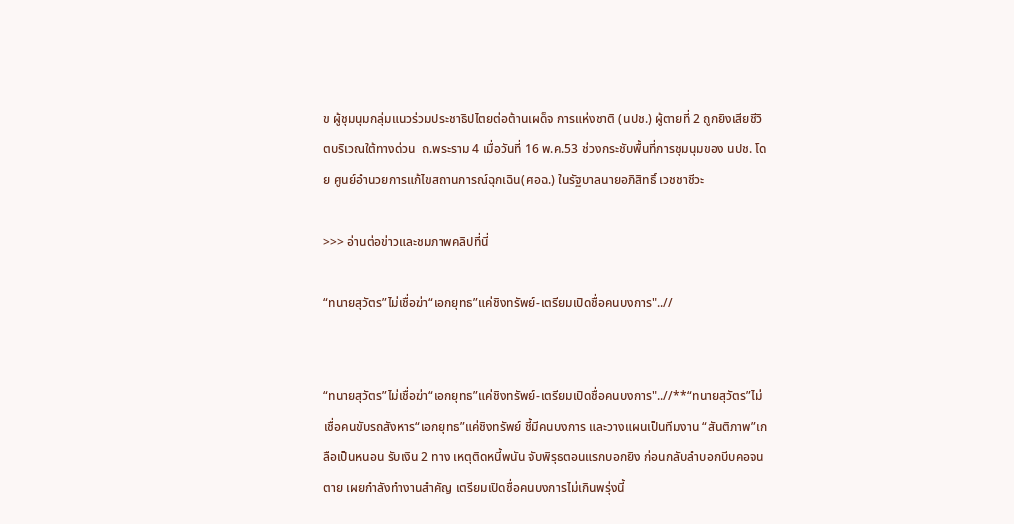ข ผู้ชุมนุมกลุ่มแนวร่วมประชาธิปไตยต่อต้านเผด็จ การแห่งชาติ (นปช.) ผู้ตายที่ 2 ถูกยิงเสียชีวิตบริเวณใต้ทางด่วน  ถ.พระราม 4 เมื่อวันที่ 16 พ.ค.53 ช่วงกระชับพื้นที่การชุมนุมของ นปช. โดย ศูนย์อำนวยการแก้ไขสถานการณ์ฉุกเฉิน(ศอฉ.) ในรัฐบาลนายอภิสิทธิ์ เวชชาชีวะ

>>> อ่านต่อข่าวและชมภาพคลิปที่นี่

“ทนายสุวัตร”ไม่เชื่อฆ่า“เอกยุทธ”แค่ชิงทรัพย์-เตรียมเปิดชื่อคนบงการ"..//


“ทนายสุวัตร”ไม่เชื่อฆ่า“เอกยุทธ”แค่ชิงทรัพย์-เตรียมเปิดชื่อคนบงการ"..//**“ทนายสุวัตร”ไม่เชื่อคนขับรถสังหาร“เอกยุทธ”แค่ชิงทรัพย์ ชี้มีคนบงการ และวางแผนเป็นทีมงาน “สันติภาพ”เกลือเป็นหนอน รับเงิน 2 ทาง เหตุติดหนี้พนัน จับพิรุธตอนแรกบอกยิง ก่อนกลับลำบอกบีบคอจนตาย เผยกำลังทำงานสำคัญ เตรียมเปิดชื่อคนบงการไม่เกินพรุ่งนี้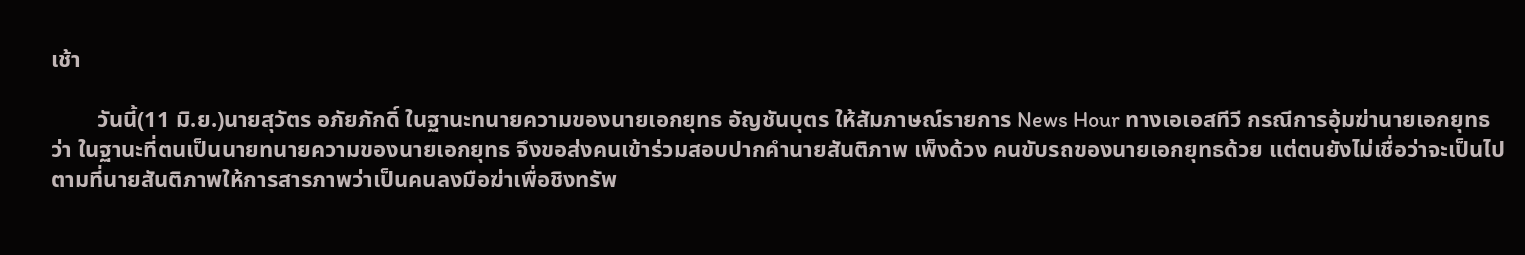เช้า

        วันนี้(11 มิ.ย.)นายสุวัตร อภัยภักดิ์ ในฐานะทนายความของนายเอกยุทธ อัญชันบุตร ให้สัมภาษณ์รายการ News Hour ทางเอเอสทีวี กรณีการอุ้มฆ่านายเอกยุทธว่า ในฐานะที่ตนเป็นนายทนายความของนายเอกยุทธ จึงขอส่งคนเข้าร่วมสอบปากคำนายสันติภาพ เพ็งด้วง คนขับรถของนายเอกยุทธด้วย แต่ตนยังไม่เชื่อว่าจะเป็นไปตามที่นายสันติภาพให้การสารภาพว่าเป็นคนลงมือฆ่าเพื่อชิงทรัพ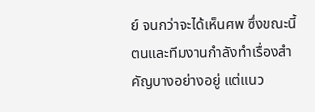ย์ จนกว่าจะได้เห็นศพ ซึ่งขณะนี้ตนและทีมงานกำลังทำเรื่องสำคัญบางอย่างอยู่ แต่แนว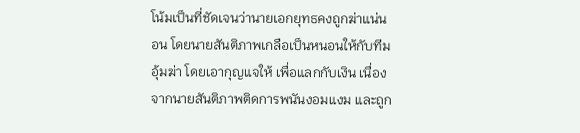โน้มเป็นที่ชัดเจนว่านายเอกยุทธคงถูกฆ่าแน่นอน โดยนายสันติภาพเกลือเป็นหนอนให้กับทีมอุ้มฆ่า โดยเอากุญแจให้ เพื่อแลกกับเงิน เนื่องจากนายสันติภาพติดการพนันงอมแงม และถูก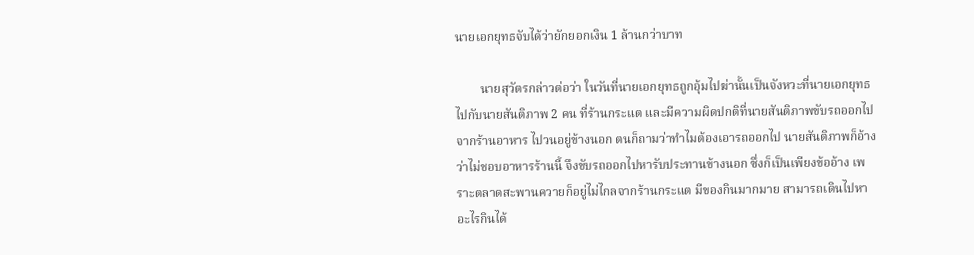นายเอกยุทธจับได้ว่ายักยอกเงิน 1 ล้านกว่าบาท

        นายสุวัตรกล่าวต่อว่า ในวันที่นายเอกยุทธถูกอุ้มไปฆ่านั้นเป็นจังหวะที่นายเอกยุทธไปกับนายสันติภาพ 2 คน ที่ร้านกระแต และมีความผิดปกติที่นายสันติภาพขับรถออกไปจากร้านอาหาร ไปวนอยู่ข้างนอก ตนก็ถามว่าทำไมต้องเอารถออกไป นายสันติภาพก็อ้างว่าไม่ชอบอาหารร้านนี้ จึงขับรถออกไปหารับประทานข้างนอก ซึ่งก็เป็นเพียงข้ออ้าง เพราะตลาดสะพานควายก็อยู่ไม่ไกลจากร้านกระแต มีของกินมากมาย สามารถเดินไปหาอะไรกินได้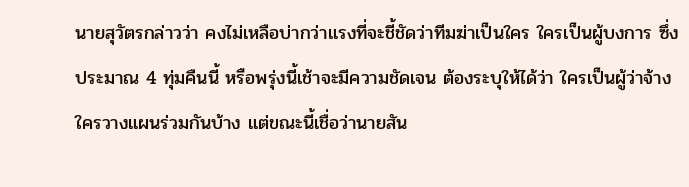นายสุวัตรกล่าวว่า คงไม่เหลือบ่ากว่าแรงที่จะชี้ชัดว่าทีมฆ่าเป็นใคร ใครเป็นผู้บงการ ซึ่งประมาณ 4 ทุ่มคืนนี้ หรือพรุ่งนี้เช้าจะมีความชัดเจน ต้องระบุให้ได้ว่า ใครเป็นผู้ว่าจ้าง ใครวางแผนร่วมกันบ้าง แต่ขณะนี้เชื่อว่านายสัน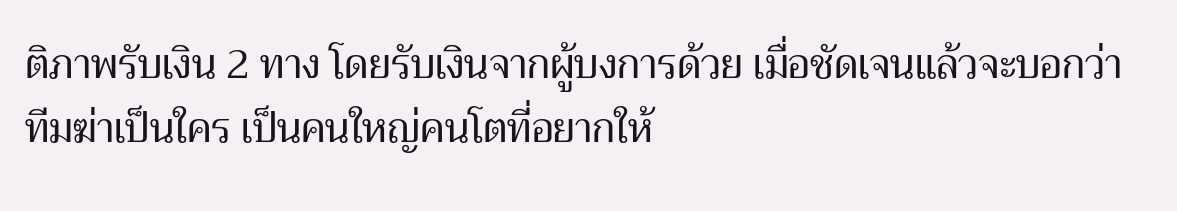ติภาพรับเงิน 2 ทาง โดยรับเงินจากผู้บงการด้วย เมื่อชัดเจนแล้วจะบอกว่าทีมฆ่าเป็นใคร เป็นคนใหญ่คนโตที่อยากให้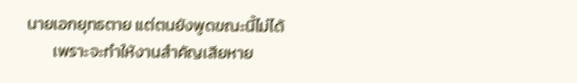นายเอกยุทธตาย แต่ตนยังพูดขณะนี้ไม่ได้
       เพราะจะทำให้งานสำคัญเสียหาย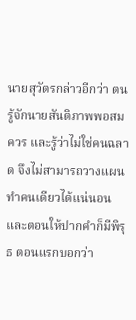นายสุวัตรกล่าวอีกว่า ตนรู้จักนายสันติภาพพอสมควร และรู้ว่าไม่ใช่คนฉลาด จึงไม่สามารถวางแผนทำคนเดียวได้แน่นอน และตอนให้ปากคำก็มีพิรุธ ตอนแรกบอกว่า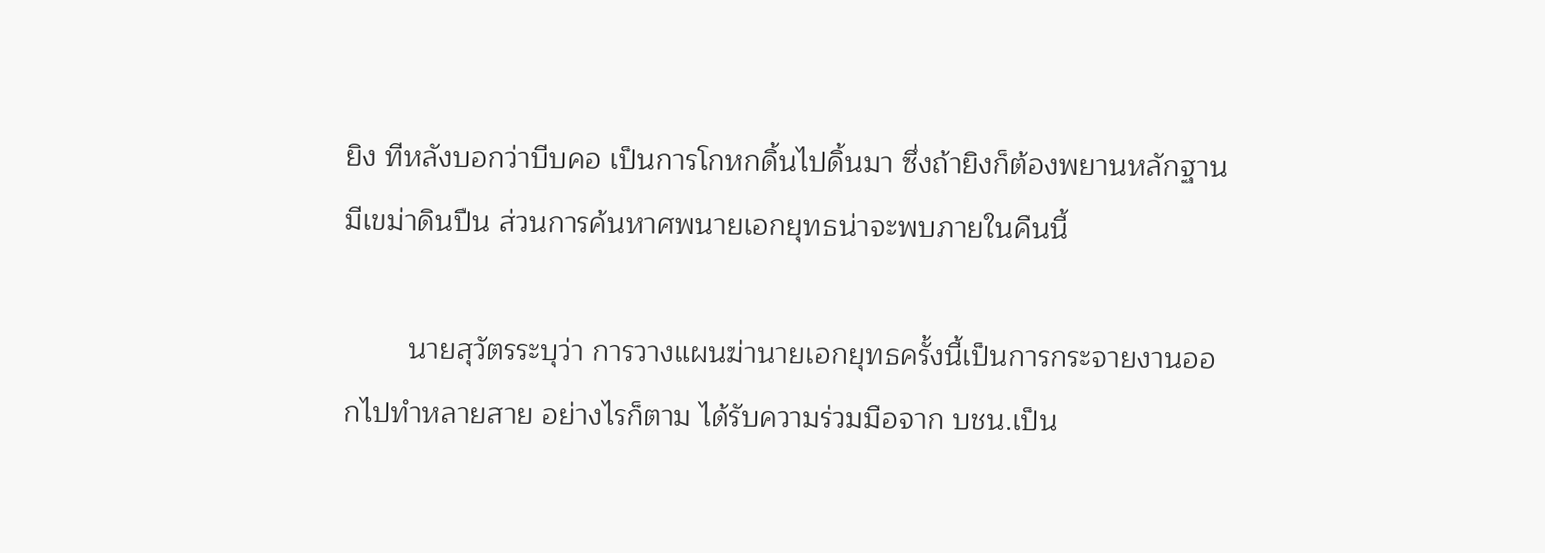ยิง ทีหลังบอกว่าบีบคอ เป็นการโกหกดิ้นไปดิ้นมา ซึ่งถ้ายิงก็ต้องพยานหลักฐาน มีเขม่าดินปืน ส่วนการค้นหาศพนายเอกยุทธน่าจะพบภายในคืนนี้

        นายสุวัตรระบุว่า การวางแผนฆ่านายเอกยุทธครั้งนี้เป็นการกระจายงานออกไปทำหลายสาย อย่างไรก็ตาม ได้รับความร่วมมือจาก บชน.เป็น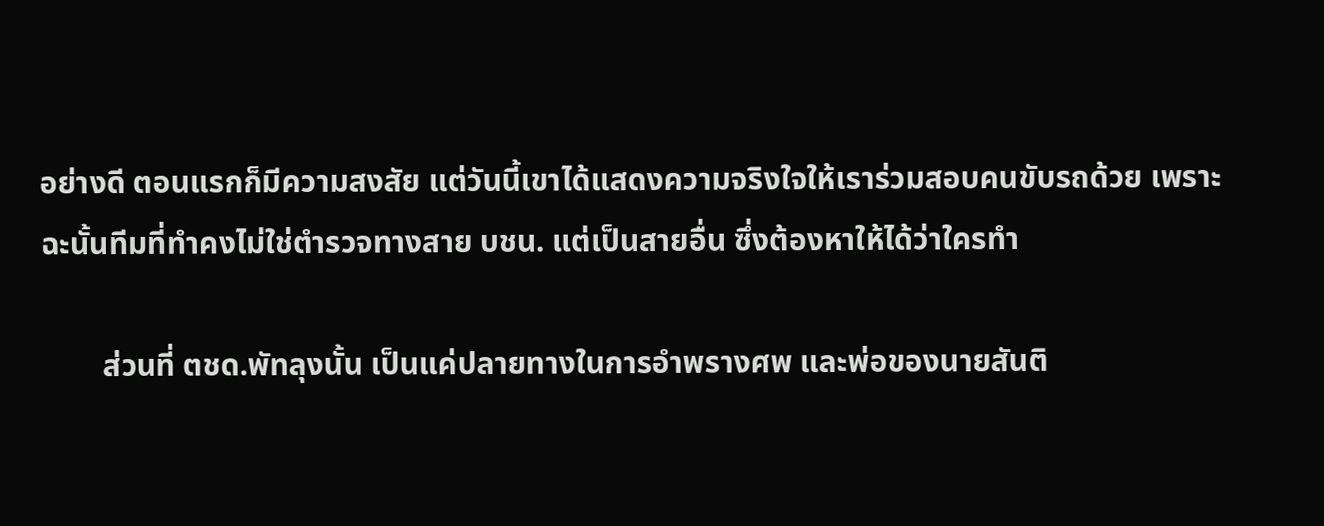อย่างดี ตอนแรกก็มีความสงสัย แต่วันนี้เขาได้แสดงความจริงใจให้เราร่วมสอบคนขับรถด้วย เพราะฉะนั้นทีมที่ทำคงไม่ใช่ตำรวจทางสาย บชน. แต่เป็นสายอื่น ซึ่งต้องหาให้ได้ว่าใครทำ

        ส่วนที่ ตชด.พัทลุงนั้น เป็นแค่ปลายทางในการอำพรางศพ และพ่อของนายสันติ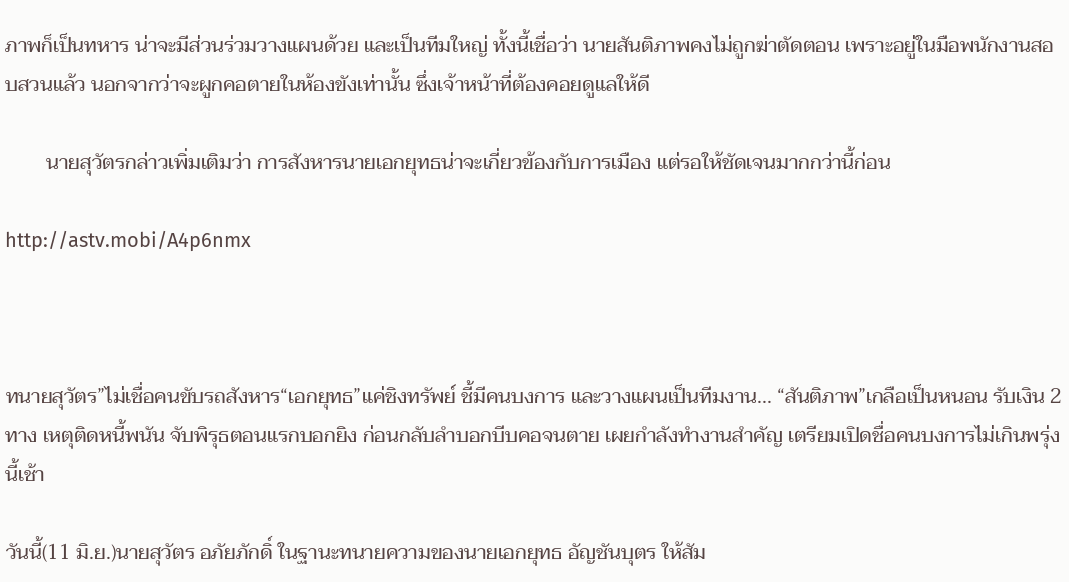ภาพก็เป็นทหาร น่าจะมีส่วนร่วมวางแผนด้วย และเป็นทีมใหญ่ ทั้งนี้เชื่อว่า นายสันติภาพคงไม่ถูกฆ่าตัดตอน เพราะอยู่ในมือพนักงานสอบสวนแล้ว นอกจากว่าจะผูกคอตายในห้องขังเท่านั้น ซึ่งเจ้าหน้าที่ต้องคอยดูแลให้ดี

        นายสุวัตรกล่าวเพิ่มเติมว่า การสังหารนายเอกยุทธน่าจะเกี่ยวข้องกับการเมือง แต่รอให้ชัดเจนมากกว่านี้ก่อน

http://astv.mobi/A4p6nmx



ทนายสุวัตร”ไม่เชื่อคนขับรถสังหาร“เอกยุทธ”แค่ชิงทรัพย์ ชี้มีคนบงการ และวางแผนเป็นทีมงาน... “สันติภาพ”เกลือเป็นหนอน รับเงิน 2 ทาง เหตุติดหนี้พนัน จับพิรุธตอนแรกบอกยิง ก่อนกลับลำบอกบีบคอจนตาย เผยกำลังทำงานสำคัญ เตรียมเปิดชื่อคนบงการไม่เกินพรุ่งนี้เช้า

วันนี้(11 มิ.ย.)นายสุวัตร อภัยภักดิ์ ในฐานะทนายความของนายเอกยุทธ อัญชันบุตร ให้สัม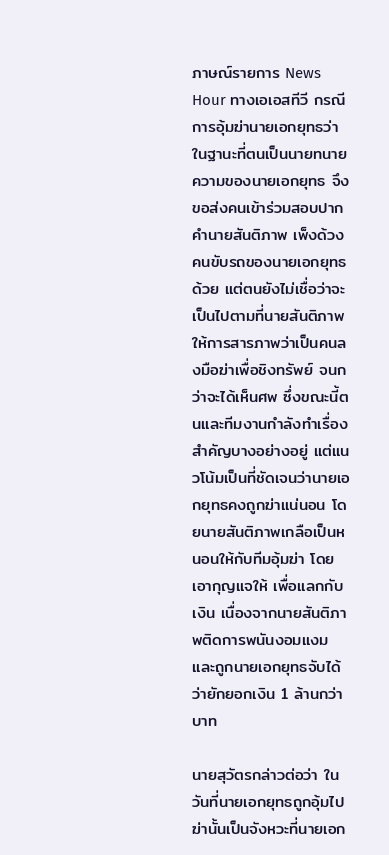ภาษณ์รายการ News Hour ทางเอเอสทีวี กรณีการอุ้มฆ่านายเอกยุทธว่า ในฐานะที่ตนเป็นนายทนายความของนายเอกยุทธ จึงขอส่งคนเข้าร่วมสอบปากคำนายสันติภาพ เพ็งด้วง คนขับรถของนายเอกยุทธด้วย แต่ตนยังไม่เชื่อว่าจะเป็นไปตามที่นายสันติภาพให้การสารภาพว่าเป็นคนลงมือฆ่าเพื่อชิงทรัพย์ จนกว่าจะได้เห็นศพ ซึ่งขณะนี้ตนและทีมงานกำลังทำเรื่องสำคัญบางอย่างอยู่ แต่แนวโน้มเป็นที่ชัดเจนว่านายเอกยุทธคงถูกฆ่าแน่นอน โดยนายสันติภาพเกลือเป็นหนอนให้กับทีมอุ้มฆ่า โดยเอากุญแจให้ เพื่อแลกกับเงิน เนื่องจากนายสันติภาพติดการพนันงอมแงม และถูกนายเอกยุทธจับได้ว่ายักยอกเงิน 1 ล้านกว่าบาท

นายสุวัตรกล่าวต่อว่า ในวันที่นายเอกยุทธถูกอุ้มไปฆ่านั้นเป็นจังหวะที่นายเอก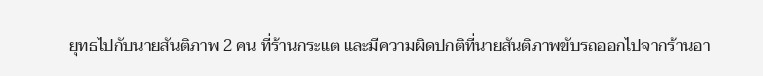ยุทธไปกับนายสันติภาพ 2 คน ที่ร้านกระแต และมีความผิดปกติที่นายสันติภาพขับรถออกไปจากร้านอา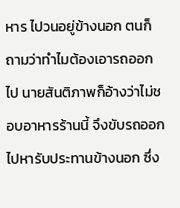หาร ไปวนอยู่ข้างนอก ตนก็ถามว่าทำไมต้องเอารถออกไป นายสันติภาพก็อ้างว่าไม่ชอบอาหารร้านนี้ จึงขับรถออกไปหารับประทานข้างนอก ซึ่ง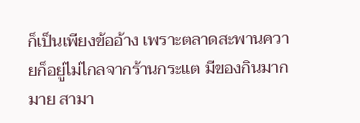ก็เป็นเพียงข้ออ้าง เพราะตลาดสะพานควายก็อยู่ไม่ไกลจากร้านกระแต มีของกินมากมาย สามา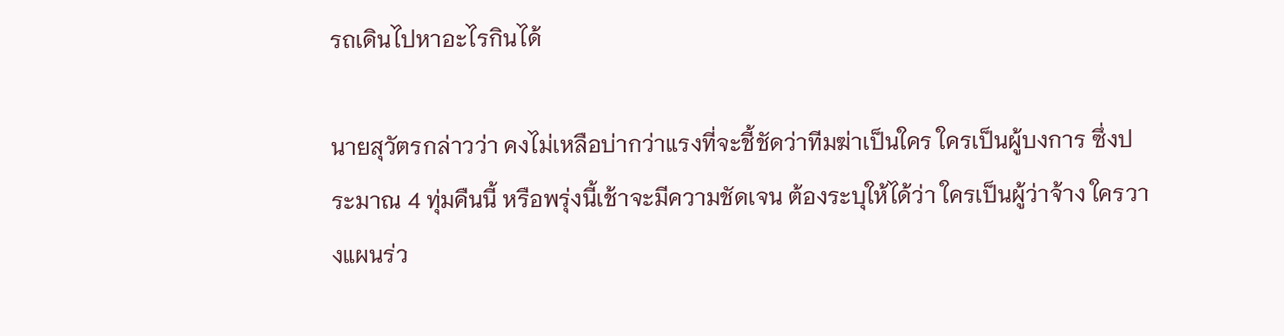รถเดินไปหาอะไรกินได้

นายสุวัตรกล่าวว่า คงไม่เหลือบ่ากว่าแรงที่จะชี้ชัดว่าทีมฆ่าเป็นใคร ใครเป็นผู้บงการ ซึ่งประมาณ 4 ทุ่มคืนนี้ หรือพรุ่งนี้เช้าจะมีความชัดเจน ต้องระบุให้ได้ว่า ใครเป็นผู้ว่าจ้าง ใครวางแผนร่ว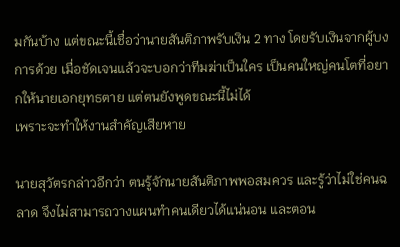มกันบ้าง แต่ขณะนี้เชื่อว่านายสันติภาพรับเงิน 2 ทาง โดยรับเงินจากผู้บงการด้วย เมื่อชัดเจนแล้วจะบอกว่าทีมฆ่าเป็นใคร เป็นคนใหญ่คนโตที่อยากให้นายเอกยุทธตาย แต่ตนยังพูดขณะนี้ไม่ได้
เพราะจะทำให้งานสำคัญเสียหาย

นายสุวัตรกล่าวอีกว่า ตนรู้จักนายสันติภาพพอสมควร และรู้ว่าไม่ใช่คนฉลาด จึงไม่สามารถวางแผนทำคนเดียวได้แน่นอน และตอน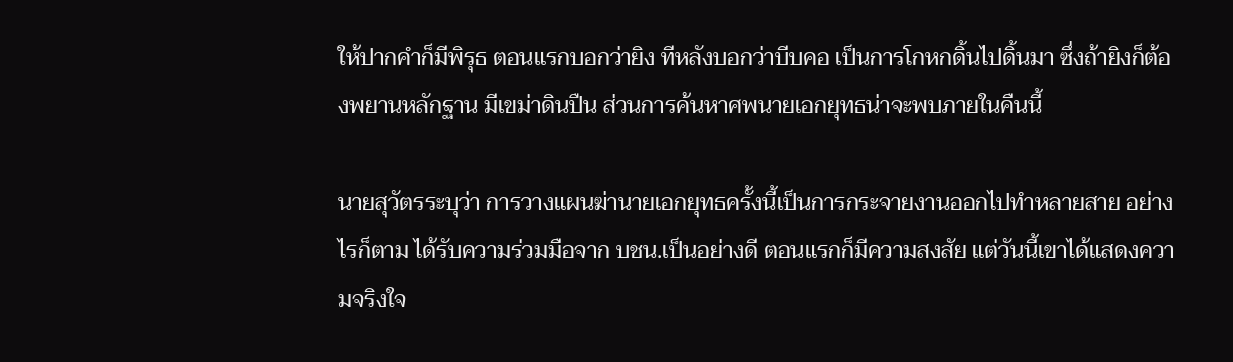ให้ปากคำก็มีพิรุธ ตอนแรกบอกว่ายิง ทีหลังบอกว่าบีบคอ เป็นการโกหกดิ้นไปดิ้นมา ซึ่งถ้ายิงก็ต้องพยานหลักฐาน มีเขม่าดินปืน ส่วนการค้นหาศพนายเอกยุทธน่าจะพบภายในคืนนี้

นายสุวัตรระบุว่า การวางแผนฆ่านายเอกยุทธครั้งนี้เป็นการกระจายงานออกไปทำหลายสาย อย่างไรก็ตาม ได้รับความร่วมมือจาก บชน.เป็นอย่างดี ตอนแรกก็มีความสงสัย แต่วันนี้เขาได้แสดงความจริงใจ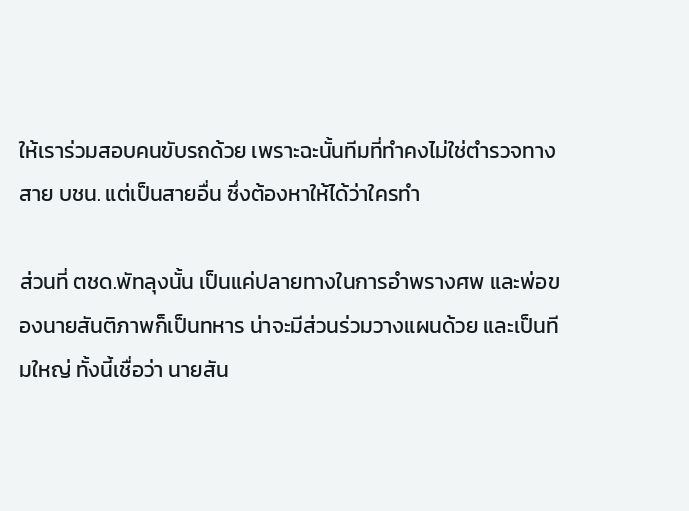ให้เราร่วมสอบคนขับรถด้วย เพราะฉะนั้นทีมที่ทำคงไม่ใช่ตำรวจทางสาย บชน. แต่เป็นสายอื่น ซึ่งต้องหาให้ได้ว่าใครทำ

ส่วนที่ ตชด.พัทลุงนั้น เป็นแค่ปลายทางในการอำพรางศพ และพ่อของนายสันติภาพก็เป็นทหาร น่าจะมีส่วนร่วมวางแผนด้วย และเป็นทีมใหญ่ ทั้งนี้เชื่อว่า นายสัน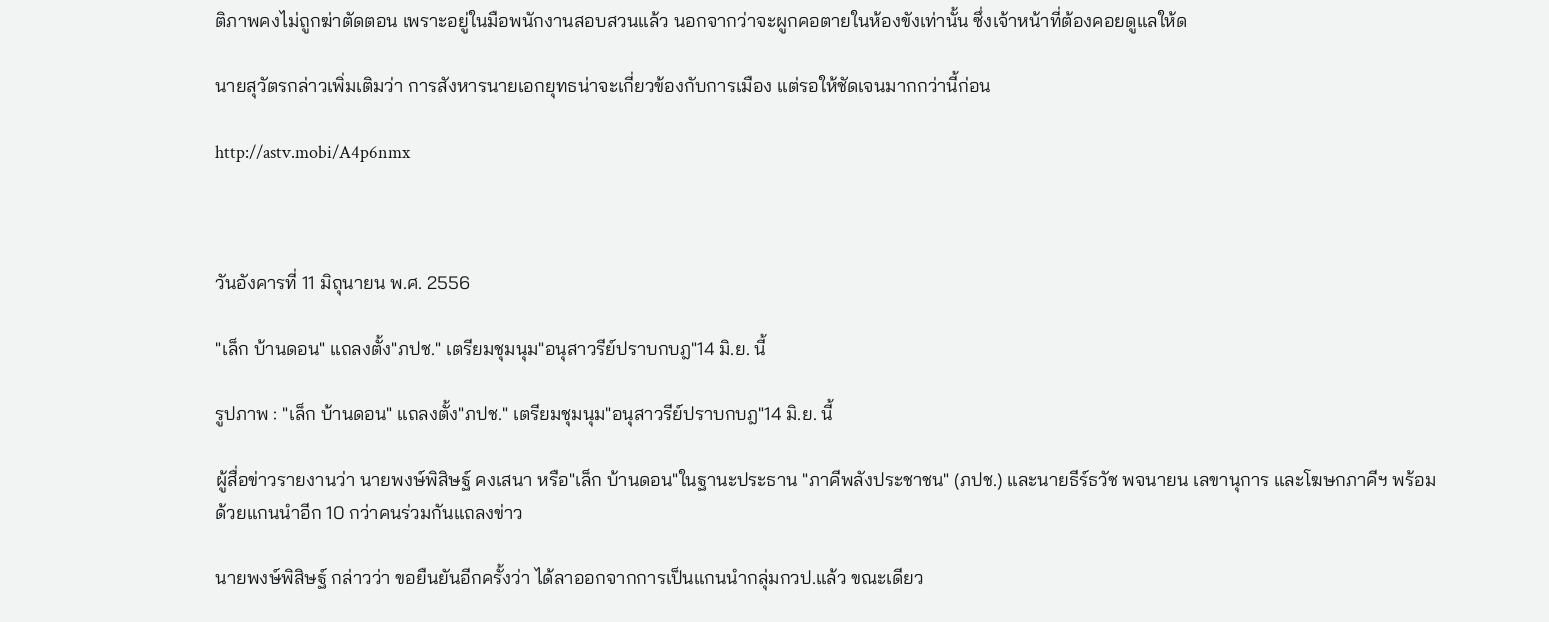ติภาพคงไม่ถูกฆ่าตัดตอน เพราะอยู่ในมือพนักงานสอบสวนแล้ว นอกจากว่าจะผูกคอตายในห้องขังเท่านั้น ซึ่งเจ้าหน้าที่ต้องคอยดูแลให้ด

นายสุวัตรกล่าวเพิ่มเติมว่า การสังหารนายเอกยุทธน่าจะเกี่ยวข้องกับการเมือง แต่รอให้ชัดเจนมากกว่านี้ก่อน

http://astv.mobi/A4p6nmx



วันอังคารที่ 11 มิถุนายน พ.ศ. 2556

"เล็ก บ้านดอน" แถลงตั้ง"ภปช." เตรียมชุมนุม"อนุสาวรีย์ปราบกบฎ"14 มิ.ย. นี้

รูปภาพ : "เล็ก บ้านดอน" แถลงตั้ง"ภปช." เตรียมชุมนุม"อนุสาวรีย์ปราบกบฎ"14 มิ.ย. นี้

ผู้สื่อข่าวรายงานว่า นายพงษ์พิสิษฐ์ คงเสนา หรือ"เล็ก บ้านดอน"ในฐานะประธาน "ภาคีพลังประชาชน" (ภปช.) และนายธีร์ธวัช พจนายน เลขานุการ และโฆษกภาคีฯ พร้อมด้วยแกนนำอีก 10 กว่าคนร่วมกันแถลงข่าว

นายพงษ์พิสิษฐ์ กล่าวว่า ขอยืนยันอีกครั้งว่า ได้ลาออกจากการเป็นแกนนำกลุ่มกวป.แล้ว ขณะเดียว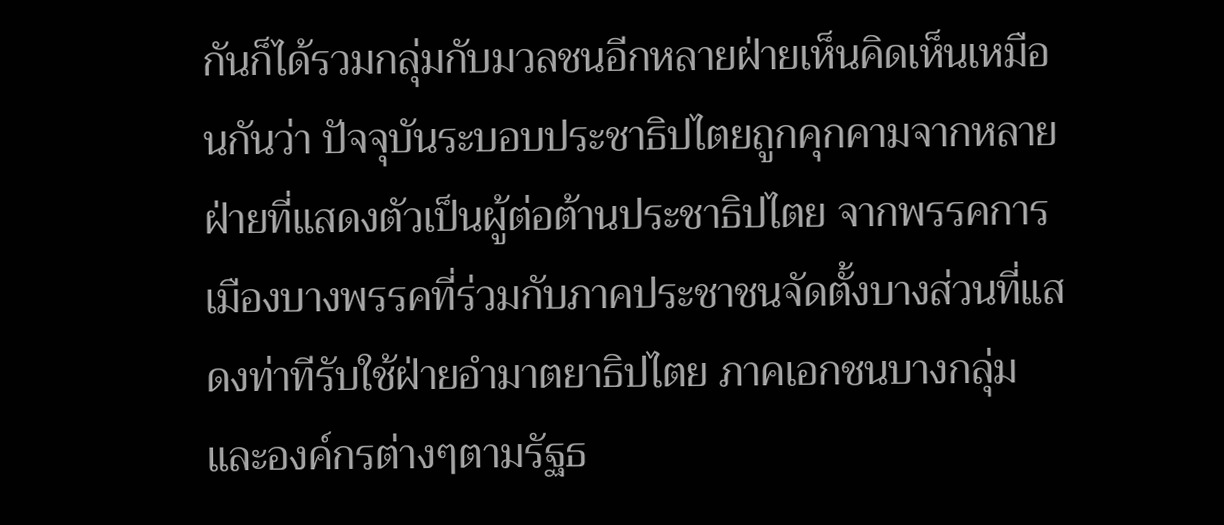กันก็ได้รวมกลุ่มกับมวลชนอีกหลายฝ่ายเห็นคิดเห็นเหมือนกันว่า ปัจจุบันระบอบประชาธิปไตยถูกคุกคามจากหลายฝ่ายที่แสดงตัวเป็นผู้ต่อต้านประชาธิปไตย จากพรรคการเมืองบางพรรคที่ร่วมกับภาคประชาชนจัดตั้งบางส่วนที่แสดงท่าทีรับใช้ฝ่ายอำมาตยาธิปไตย ภาคเอกชนบางกลุ่ม และองค์กรต่างๆตามรัฐธ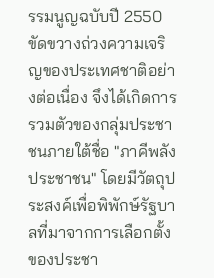รรมนูญฉบับปี 2550 ขัดขวางถ่วงความเจริญของประเทศชาติอย่างต่อเนื่อง จึงได้เกิดการรวมตัวของกลุ่มประชาชนภายใต้ชื่อ "ภาคีพลังประชาชน" โดยมีวัตถุประสงค์เพื่อพิพักษ์รัฐบาลที่มาจากการเลือกตั้งของประชา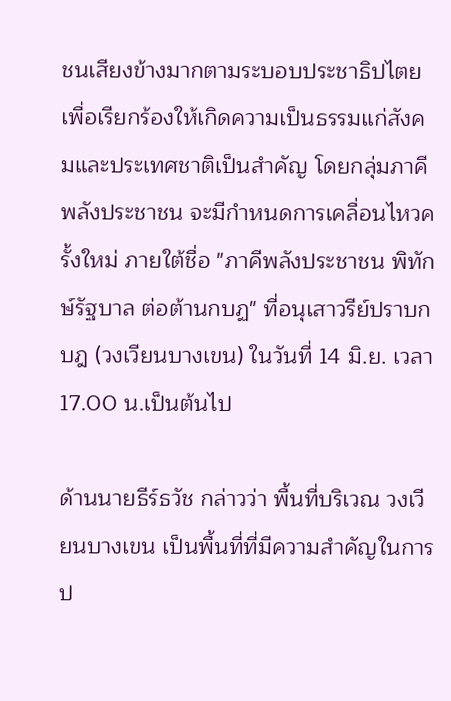ชนเสียงข้างมากตามระบอบประชาธิปไตย เพื่อเรียกร้องให้เกิดความเป็นธรรมแก่สังคมและประเทศชาติเป็นสำคัญ โดยกลุ่มภาคีพลังประชาชน จะมีกำหนดการเคลื่อนไหวครั้งใหม่ ภายใต้ชื่อ "ภาคีพลังประชาชน พิทักษ์รัฐบาล ต่อต้านกบฏ" ที่อนุเสาวรีย์ปราบกบฎ (วงเวียนบางเขน) ในวันที่ 14 มิ.ย. เวลา 17.00 น.เป็นต้นไป

ด้านนายธีร์ธวัช กล่าวว่า พื้นที่บริเวณ วงเวียนบางเขน เป็นพื้นที่ที่มีความสำคัญในการป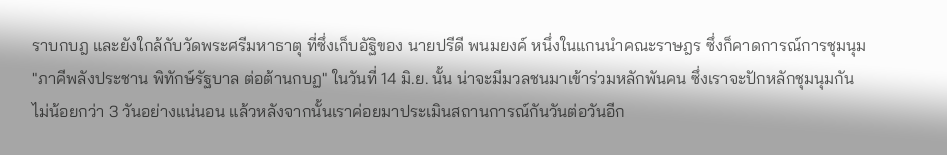ราบกบฎ และยังใกล้กับวัดพระศรีมหาธาตุ ที่ซึ่งเก็บอัฐิของ นายปรีดี พนมยงค์ หนึ่งในแกนนำคณะราษฎร ซึ่งก็คาดการณ์การชุมนุม "ภาคีพลังประชาน พิทักษ์รัฐบาล ต่อต้านกบฏ" ในวันที่ 14 มิ.ย. นั้น น่าจะมีมวลชนมาเข้าร่วมหลักพันคน ซึ่งเราจะปักหลักชุมนุมกันไม่น้อยกว่า 3 วันอย่างแน่นอน แล้วหลังจากนั้นเราค่อยมาประเมินสถานการณ์กันวันต่อวันอีก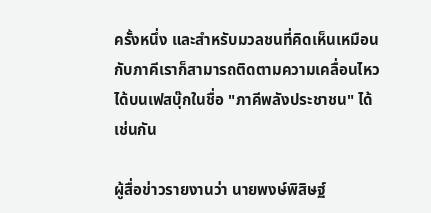ครั้งหนึ่ง และสำหรับมวลชนที่คิดเห็นเหมือนกับภาคีเราก็สามารถติดตามความเคลื่อนไหวได้บนเฟสบุ๊กในชื่อ "ภาคีพลังประชาชน" ได้เช่นกัน

ผู้สื่อข่าวรายงานว่า นายพงษ์พิสิษฐ์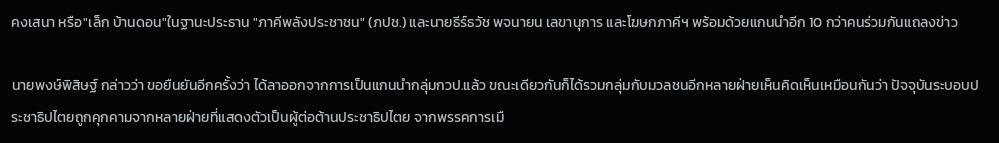คงเสนา หรือ"เล็ก บ้านดอน"ในฐานะประธาน "ภาคีพลังประชาชน" (ภปช.) และนายธีร์ธวัช พจนายน เลขานุการ และโฆษกภาคีฯ พร้อมด้วยแกนนำอีก 10 กว่าคนร่วมกันแถลงข่าว

นายพงษ์พิสิษฐ์ กล่าวว่า ขอยืนยันอีกครั้งว่า ได้ลาออกจากการเป็นแกนนำกลุ่มกวป.แล้ว ขณะเดียวกันก็ได้รวมกลุ่มกับมวลชนอีกหลายฝ่ายเห็นคิดเห็นเหมือนกันว่า ปัจจุบันระบอบประชาธิปไตยถูกคุกคามจากหลายฝ่ายที่แสดงตัวเป็นผู้ต่อต้านประชาธิปไตย จากพรรคการเมื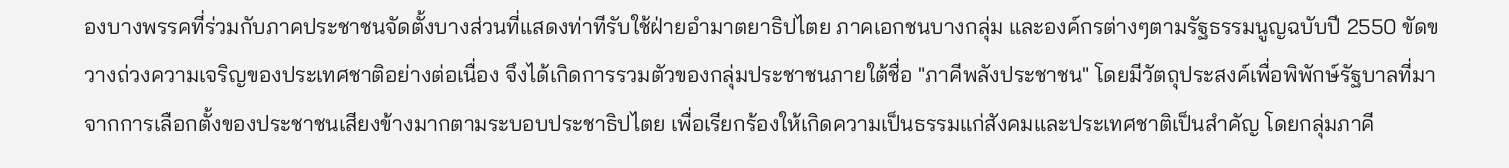องบางพรรคที่ร่วมกับภาคประชาชนจัดตั้งบางส่วนที่แสดงท่าทีรับใช้ฝ่ายอำมาตยาธิปไตย ภาคเอกชนบางกลุ่ม และองค์กรต่างๆตามรัฐธรรมนูญฉบับปี 2550 ขัดขวางถ่วงความเจริญของประเทศชาติอย่างต่อเนื่อง จึงได้เกิดการรวมตัวของกลุ่มประชาชนภายใต้ชื่อ "ภาคีพลังประชาชน" โดยมีวัตถุประสงค์เพื่อพิพักษ์รัฐบาลที่มาจากการเลือกตั้งของประชาชนเสียงข้างมากตามระบอบประชาธิปไตย เพื่อเรียกร้องให้เกิดความเป็นธรรมแก่สังคมและประเทศชาติเป็นสำคัญ โดยกลุ่มภาคี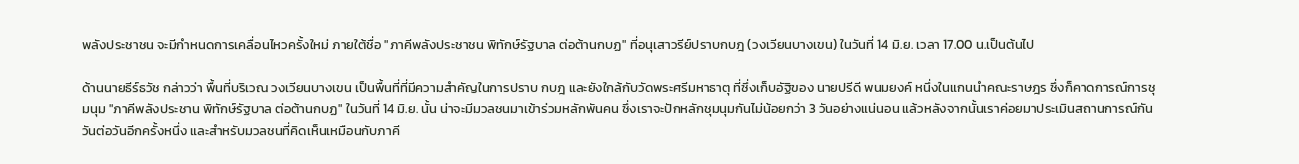พลังประชาชน จะมีกำหนดการเคลื่อนไหวครั้งใหม่ ภายใต้ชื่อ "ภาคีพลังประชาชน พิทักษ์รัฐบาล ต่อต้านกบฏ" ที่อนุเสาวรีย์ปราบกบฎ (วงเวียนบางเขน) ในวันที่ 14 มิ.ย. เวลา 17.00 น.เป็นต้นไป

ด้านนายธีร์ธวัช กล่าวว่า พื้นที่บริเวณ วงเวียนบางเขน เป็นพื้นที่ที่มีความสำคัญในการปราบ กบฎ และยังใกล้กับวัดพระศรีมหาธาตุ ที่ซึ่งเก็บอัฐิของ นายปรีดี พนมยงค์ หนึ่งในแกนนำคณะราษฎร ซึ่งก็คาดการณ์การชุมนุม "ภาคีพลังประชาน พิทักษ์รัฐบาล ต่อต้านกบฏ" ในวันที่ 14 มิ.ย. นั้น น่าจะมีมวลชนมาเข้าร่วมหลักพันคน ซึ่งเราจะปักหลักชุมนุมกันไม่น้อยกว่า 3 วันอย่างแน่นอน แล้วหลังจากนั้นเราค่อยมาประเมินสถานการณ์กันวันต่อวันอีกครั้งหนึ่ง และสำหรับมวลชนที่คิดเห็นเหมือนกับภาคี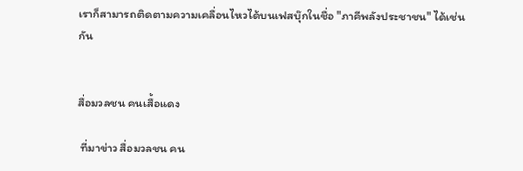เราก็สามารถติดตามความเคลื่อนไหวได้บนเฟสบุ๊กในชื่อ "ภาคีพลังประชาชน" ได้เช่นกัน


สื่อมวลชน คนเสื้อแดง

 ที่มาข่าว สื่อมวลชน คน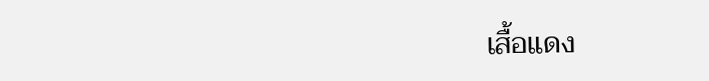เสื้อแดง